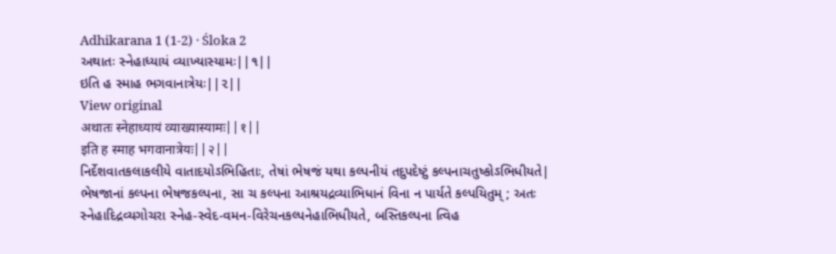Adhikarana 1 (1-2) · Śloka 2
અથાતઃ સ્નેહાધ્યાયં વ્યાખ્યાસ્યામઃ||૧||
ઇતિ હ સ્માહ ભગવાનાત્રેયઃ||૨||
View original
अथातः स्नेहाध्यायं व्याख्यास्यामः||१||
इति ह स्माह भगवानात्रेयः||२||
નિર્દેશવાતકલાકલીયે વાતાદયોઽભિહિતાઃ, તેષાં ભેષજં યથા કલ્પનીયં તદુપદેષ્ટું કલ્પનાચતુષ્કોઽભિધીયતે| ભેષજાનાં કલ્પના ભેષજકલ્પના, સા ચ કલ્પના આશ્રયદ્રવ્યાભિધાનં વિના ન પાર્યતે કલ્પયિતુમ્ ; અતઃ સ્નેહાદિદ્રવ્યગોચરા સ્નેહ-સ્વેદ-વમન-વિરેચનકલ્પનેહાભિધીયતે, બસ્તિકલ્પના ત્વિહ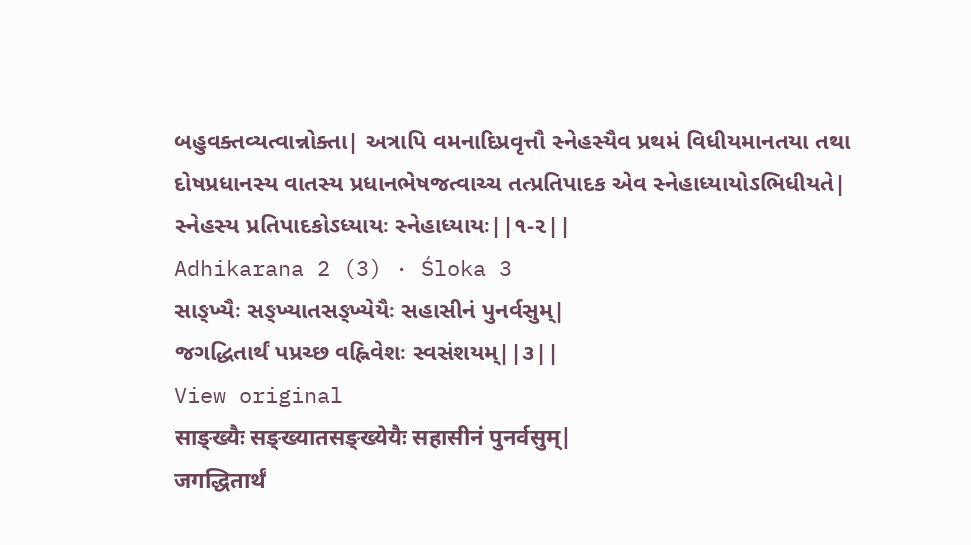બહુવક્તવ્યત્વાન્નોક્તા| અત્રાપિ વમનાદિપ્રવૃત્તૌ સ્નેહસ્યૈવ પ્રથમં વિધીયમાનતયા તથા દોષપ્રધાનસ્ય વાતસ્ય પ્રધાનભેષજત્વાચ્ચ તત્પ્રતિપાદક એવ સ્નેહાધ્યાયોઽભિધીયતે| સ્નેહસ્ય પ્રતિપાદકોઽધ્યાયઃ સ્નેહાધ્યાયઃ||૧-૨||
Adhikarana 2 (3) · Śloka 3
સાઙ્ખ્યૈઃ સઙ્ખ્યાતસઙ્ખ્યેયૈઃ સહાસીનં પુનર્વસુમ્|
જગદ્ધિતાર્થં પપ્રચ્છ વહ્નિવેશઃ સ્વસંશયમ્||૩||
View original
साङ्ख्यैः सङ्ख्यातसङ्ख्येयैः सहासीनं पुनर्वसुम्|
जगद्धितार्थं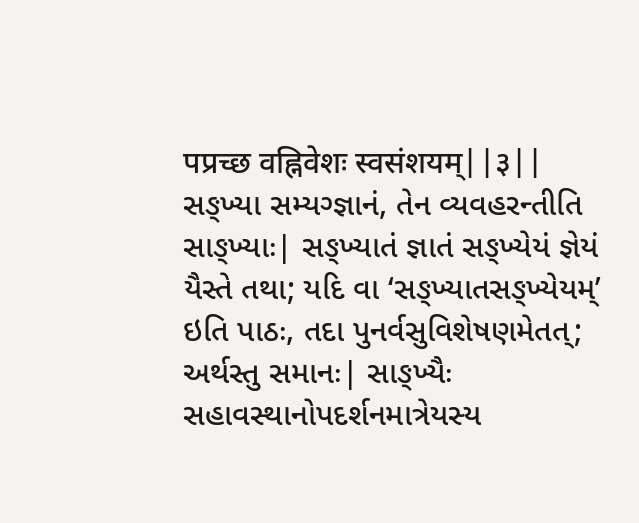पप्रच्छ वह्निवेशः स्वसंशयम्||३||
સઙ્ખ્યા સમ્યગ્જ્ઞાનં, તેન વ્યવહરન્તીતિ સાઙ્ખ્યાઃ| સઙ્ખ્યાતં જ્ઞાતં સઙ્ખ્યેયં જ્ઞેયં યૈસ્તે તથા; યદિ વા ‘સઙ્ખ્યાતસઙ્ખ્યેયમ્’ ઇતિ પાઠઃ, તદા પુનર્વસુવિશેષણમેતત્; અર્થસ્તુ સમાનઃ| સાઙ્ખ્યૈઃ સહાવસ્થાનોપદર્શનમાત્રેયસ્ય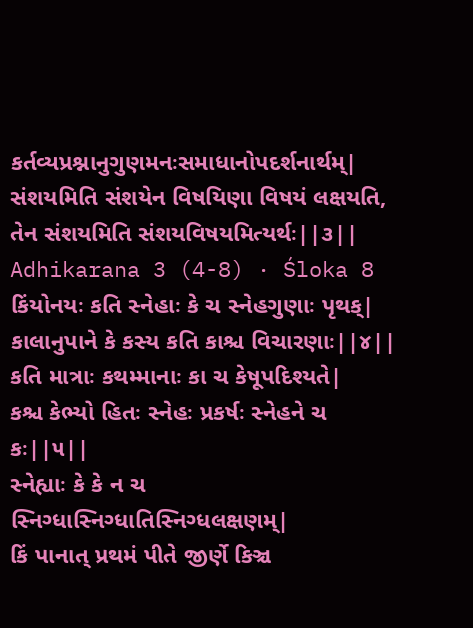કર્તવ્યપ્રશ્નાનુગુણમનઃસમાધાનોપદર્શનાર્થમ્| સંશયમિતિ સંશયેન વિષયિણા વિષયં લક્ષયતિ, તેન સંશયમિતિ સંશયવિષયમિત્યર્થઃ||૩||
Adhikarana 3 (4-8) · Śloka 8
કિંયોનયઃ કતિ સ્નેહાઃ કે ચ સ્નેહગુણાઃ પૃથક્|
કાલાનુપાને કે કસ્ય કતિ કાશ્ચ વિચારણાઃ||૪||
કતિ માત્રાઃ કથમ્માનાઃ કા ચ કેષૂપદિશ્યતે|
કશ્ચ કેભ્યો હિતઃ સ્નેહઃ પ્રકર્ષઃ સ્નેહને ચ કઃ||૫||
સ્નેહ્યાઃ કે કે ન ચ સ્નિગ્ધાસ્નિગ્ધાતિસ્નિગ્ધલક્ષણમ્|
કિં પાનાત્ પ્રથમં પીતે જીર્ણે કિઞ્ચ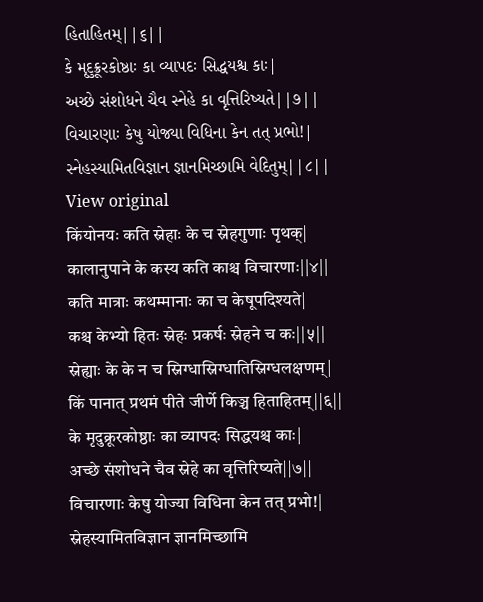હિતાહિતમ્||૬||
કે મૃદુક્રૂરકોષ્ઠાઃ કા વ્યાપદઃ સિદ્ધયશ્ચ કાઃ|
અચ્છે સંશોધને ચૈવ સ્નેહે કા વૃત્તિરિષ્યતે||૭||
વિચારણાઃ કેષુ યોજ્યા વિધિના કેન તત્ પ્રભો!|
સ્નેહસ્યામિતવિજ્ઞાન જ્ઞાનમિચ્છામિ વેદિતુમ્||૮||
View original
किंयोनयः कति स्नेहाः के च स्नेहगुणाः पृथक्|
कालानुपाने के कस्य कति काश्च विचारणाः||४||
कति मात्राः कथम्मानाः का च केषूपदिश्यते|
कश्च केभ्यो हितः स्नेहः प्रकर्षः स्नेहने च कः||५||
स्नेह्याः के के न च स्निग्धास्निग्धातिस्निग्धलक्षणम्|
किं पानात् प्रथमं पीते जीर्णे किञ्च हिताहितम्||६||
के मृदुक्रूरकोष्ठाः का व्यापदः सिद्धयश्च काः|
अच्छे संशोधने चैव स्नेहे का वृत्तिरिष्यते||७||
विचारणाः केषु योज्या विधिना केन तत् प्रभो!|
स्नेहस्यामितविज्ञान ज्ञानमिच्छामि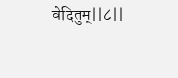वेदितुम्||८||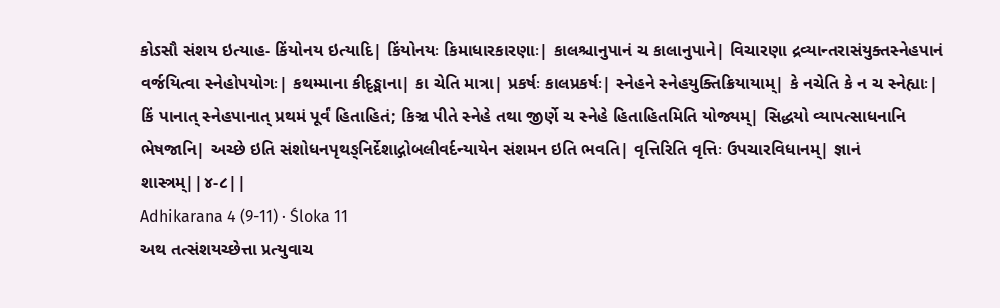કોઽસૌ સંશય ઇત્યાહ- કિંયોનય ઇત્યાદિ| કિંયોનયઃ કિમાધારકારણાઃ| કાલશ્ચાનુપાનં ચ કાલાનુપાને| વિચારણા દ્રવ્યાન્તરાસંયુક્તસ્નેહપાનં વર્જયિત્વા સ્નેહોપયોગઃ| કથમ્માના કીદૃઙ્માના| કા ચેતિ માત્રા| પ્રકર્ષઃ કાલપ્રકર્ષઃ| સ્નેહને સ્નેહયુક્તિક્રિયાયામ્| કે નચેતિ કે ન ચ સ્નેહ્યાઃ| કિં પાનાત્ સ્નેહપાનાત્ પ્રથમં પૂર્વં હિતાહિતં; કિઞ્ચ પીતે સ્નેહે તથા જીર્ણે ચ સ્નેહે હિતાહિતમિતિ યોજ્યમ્| સિદ્ધયો વ્યાપત્સાધનાનિ ભેષજાનિ| અચ્છે ઇતિ સંશોધનપૃથઙ્નિર્દેશાદ્ગોબલીવર્દન્યાયેન સંશમન ઇતિ ભવતિ| વૃત્તિરિતિ વૃત્તિઃ ઉપચારવિધાનમ્| જ્ઞાનં શાસ્ત્રમ્||૪-૮||
Adhikarana 4 (9-11) · Śloka 11
અથ તત્સંશયચ્છેત્તા પ્રત્યુવાચ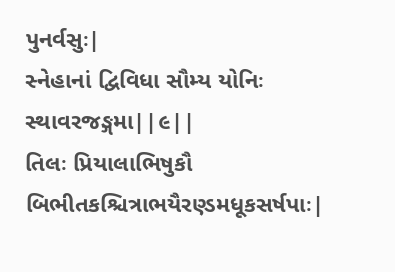પુનર્વસુઃ|
સ્નેહાનાં દ્વિવિધા સૌમ્ય યોનિઃ સ્થાવરજઙ્ગમા||૯||
તિલઃ પ્રિયાલાભિષુકૌ બિભીતકશ્ચિત્રાભયૈરણ્ડમધૂકસર્ષપાઃ|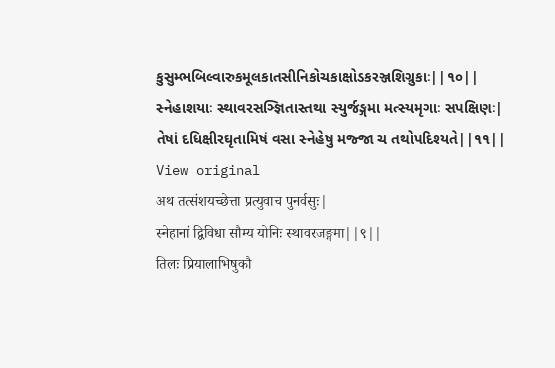કુસુમ્ભબિલ્વારુકમૂલકાતસીનિકોચકાક્ષોડકરઞ્જશિગ્રુકાઃ||૧૦||
સ્નેહાશયાઃ સ્થાવરસઞ્જ્ઞિતાસ્તથા સ્યુર્જઙ્ગમા મત્સ્યમૃગાઃ સપક્ષિણઃ|
તેષાં દધિક્ષીરઘૃતામિષં વસા સ્નેહેષુ મજ્જા ચ તથોપદિશ્યતે||૧૧||
View original
अथ तत्संशयच्छेत्ता प्रत्युवाच पुनर्वसुः|
स्नेहानां द्विविधा सौम्य योनिः स्थावरजङ्गमा||९||
तिलः प्रियालाभिषुकौ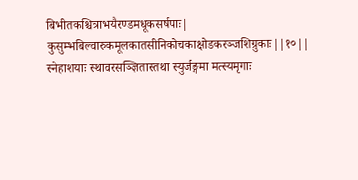बिभीतकश्चित्राभयैरण्डमधूकसर्षपाः|
कुसुम्भबिल्वारुकमूलकातसीनिकोचकाक्षोडकरञ्जशिग्रुकाः||१०||
स्नेहाशयाः स्थावरसञ्ज्ञितास्तथा स्युर्जङ्गमा मत्स्यमृगाः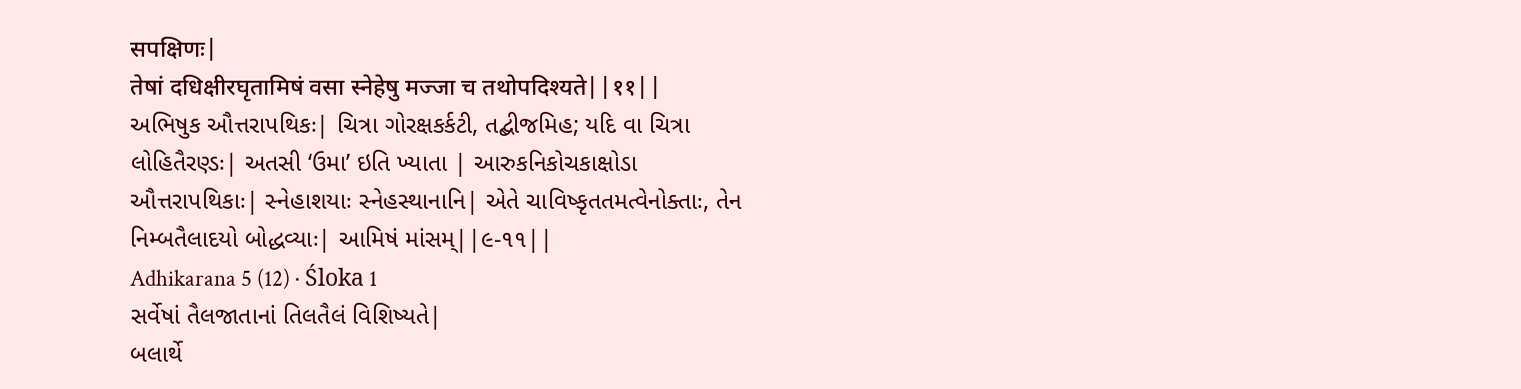सपक्षिणः|
तेषां दधिक्षीरघृतामिषं वसा स्नेहेषु मज्जा च तथोपदिश्यते||११||
અભિષુક ઔત્તરાપથિકઃ| ચિત્રા ગોરક્ષકર્કટી, તદ્બીજમિહ; યદિ વા ચિત્રા લોહિતૈરણ્ડઃ| અતસી ‘ઉમા’ ઇતિ ખ્યાતા | આરુકનિકોચકાક્ષોડા ઔત્તરાપથિકાઃ| સ્નેહાશયાઃ સ્નેહસ્થાનાનિ| એતે ચાવિષ્કૃતતમત્વેનોક્તાઃ, તેન નિમ્બતૈલાદયો બોદ્ધવ્યાઃ| આમિષં માંસમ્||૯-૧૧||
Adhikarana 5 (12) · Śloka 1
સર્વેષાં તૈલજાતાનાં તિલતૈલં વિશિષ્યતે|
બલાર્થે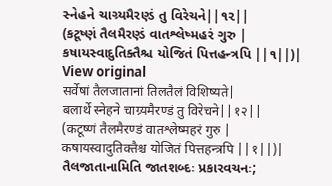સ્નેહને ચાગ્ર્યમૈરણ્ડં તુ વિરેચને||૧૨||
(કટૂષ્ણં તૈલમૈરણ્ડં વાતશ્લેષ્મહરં ગુરુ |
કષાયસ્વાદુતિક્તૈશ્ચ યોજિતં પિત્તહન્ત્રપિ ||૧||)|
View original
सर्वेषां तैलजातानां तिलतैलं विशिष्यते|
बलार्थे स्नेहने चाग्र्यमैरण्डं तु विरेचने||१२||
(कटूष्णं तैलमैरण्डं वातश्लेष्महरं गुरु |
कषायस्वादुतिक्तैश्च योजितं पित्तहन्त्रपि ||१||)|
તૈલજાતાનામિતિ જાતશબ્દઃ પ્રકારવચનઃ;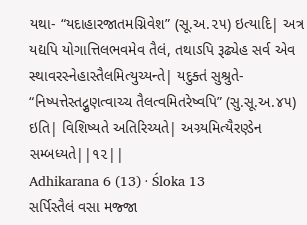યથા- “યદાહારજાતમગ્નિવેશ” (સૂ.અ.૨૫) ઇત્યાદિ| અત્ર યદ્યપિ યોગાત્તિલભવમેવ તૈલં, તથાઽપિ રૂઢ્યેહ સર્વ એવ સ્થાવરસ્નેહાસ્તૈલમિત્યુચ્યન્તે| યદુક્તં સુશ્રુતે- “નિષ્પત્તેસ્તદ્ગુણત્વાચ્ચ તૈલત્વમિતરેષ્વપિ” (સુ.સૂ.અ.૪૫) ઇતિ| વિશિષ્યતે અતિરિચ્યતે| અગ્ર્યમિત્યૈરણ્ડેન સમ્બધ્યતે||૧૨||
Adhikarana 6 (13) · Śloka 13
સર્પિસ્તૈલં વસા મજ્જા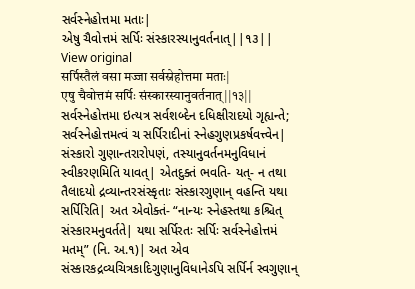સર્વસ્નેહોત્તમા મતાઃ|
એષુ ચૈવોત્તમં સર્પિઃ સંસ્કારસ્યાનુવર્તનાત્||૧૩||
View original
सर्पिस्तैलं वसा मज्जा सर्वस्नेहोत्तमा मताः|
एषु चैवोत्तमं सर्पिः संस्कारस्यानुवर्तनात्||१३||
સર્વસ્નેહોત્તમા ઇત્યત્ર સર્વશબ્દેન દધિક્ષીરાદયો ગૃહ્યન્તે; સર્વસ્નેહોત્તમત્વં ચ સર્પિરાદીનાં સ્નેહગુણપ્રકર્ષવત્ત્વેન| સંસ્કારો ગુણાન્તરારોપણં, તસ્યાનુવર્તનમનુવિધાનં સ્વીકરણમિતિ યાવત્| એતદુક્તં ભવતિ- યત્- ન તથા તૈલાદયો દ્રવ્યાન્તરસંસ્કૃતાઃ સંસ્કારગુણાન્ વહન્તિ યથા સર્પિરિતિ| અત એવોક્તં- “નાન્યઃ સ્નેહસ્તથા કશ્ચિત્ સંસ્કારમનુવર્તતે| યથા સર્પિરતઃ સર્પિઃ સર્વસ્નેહોત્તમં મતમ્” (નિ. અ.૧)| અત એવ સંસ્કારકદ્રવ્યચિત્રકાદિગુણાનુવિધાનેઽપિ સર્પિર્ન સ્વગુણાન્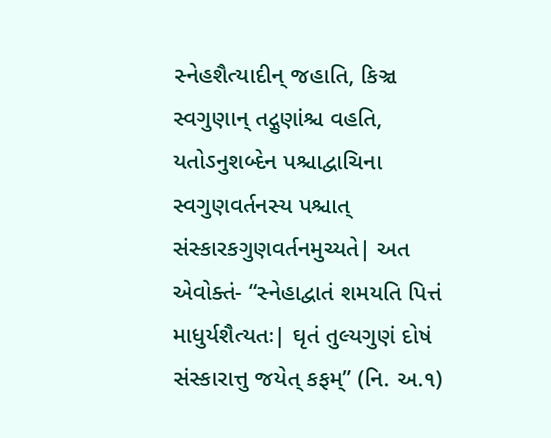સ્નેહશૈત્યાદીન્ જહાતિ, કિઞ્ચ સ્વગુણાન્ તદ્ગુણાંશ્ચ વહતિ, યતોઽનુશબ્દેન પશ્ચાદ્વાચિના સ્વગુણવર્તનસ્ય પશ્ચાત્ સંસ્કારકગુણવર્તનમુચ્યતે| અત એવોક્તં- “સ્નેહાદ્વાતં શમયતિ પિત્તં માધુર્યશૈત્યતઃ| ઘૃતં તુલ્યગુણં દોષં સંસ્કારાત્તુ જયેત્ કફમ્” (નિ. અ.૧)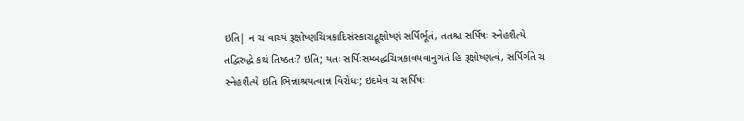ઇતિ| ન ચ વાચ્યં રૂક્ષોષ્ણચિત્રકાદિસંસ્કારાદ્રૂક્ષોષ્ણં સર્પિર્ભૂતં, તતશ્ચ સર્પિષઃ સ્નેહશૈત્યે તદ્વિરુદ્ધે કથં તિષ્ઠતઃ? ઇતિ; યતઃ સર્પિઃસમ્બદ્ધચિત્રકાવયવાનુગતં હિ રૂક્ષોષ્ણત્વં, સર્પિર્ગતે ચ સ્નેહશૈત્યે ઇતિ ભિન્નાશ્રયત્વાન્ન વિરોધઃ; ઇદમેવ ચ સર્પિષઃ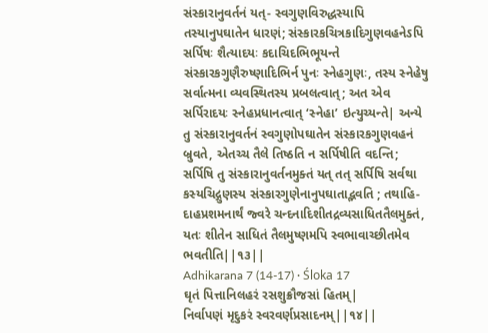સંસ્કારાનુવર્તનં યત્- સ્વગુણવિરુદ્ધસ્યાપિ તસ્યાનુપઘાતેન ધારણં; સંસ્કારકચિત્રકાદિગુણવહનેઽપિ સર્પિષઃ શૈત્યાદયઃ કદાચિદભિભૂયન્તે સંસ્કારકગુણૈરુષ્ણાદિભિર્ન પુનઃ સ્નેહગુણઃ, તસ્ય સ્નેહેષુ સર્વાત્મના વ્યવસ્થિતસ્ય પ્રબલત્વાત્; અત એવ સર્પિરાદયઃ સ્નેહપ્રધાનત્વાત્ ‘સ્નેહા’ ઇત્યુચ્યન્તે| અન્યે તુ સંસ્કારાનુવર્તનં સ્વગુણોપઘાતેન સંસ્કારકગુણવહનં બ્રુવતે, એતચ્ચ તૈલે તિષ્ઠતિ ન સર્પિષીતિ વદન્તિ; સર્પિષિ તુ સંસ્કારાનુવર્તનમુક્તં યત્ તત્ સર્પિષિ સર્વથા કસ્યચિદ્ગુણસ્ય સંસ્કારગુણેનાનુપઘાતાદ્ભવતિ ; તથાહિ- દાહપ્રશમનાર્થં જ્વરે ચન્દનાદિશીતદ્રવ્યસાધિતતૈલમુક્તં, યતઃ શીતેન સાધિતં તૈલમુષ્ણમપિ સ્વભાવાચ્છીતમેવ ભવતીતિ||૧૩||
Adhikarana 7 (14-17) · Śloka 17
ઘૃતં પિત્તાનિલહરં રસશુક્રૌજસાં હિતમ્|
નિર્વાપણં મૃદુકરં સ્વરવર્ણપ્રસાદનમ્||૧૪||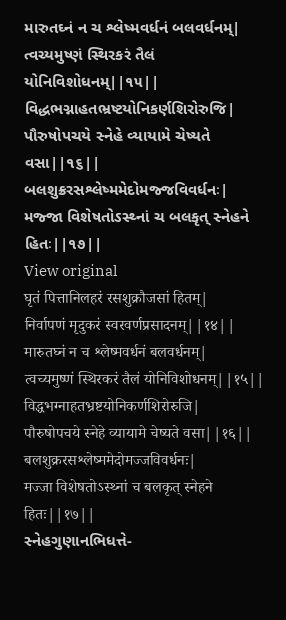મારુતઘ્નં ન ચ શ્લેષ્મવર્ધનં બલવર્ધનમ્|
ત્વચ્યમુષ્ણં સ્થિરકરં તૈલં યોનિવિશોધનમ્||૧૫||
વિદ્ધભગ્નાહતભ્રષ્ટયોનિકર્ણશિરોરુજિ|
પૌરુષોપચયે સ્નેહે વ્યાયામે ચેષ્યતે વસા||૧૬||
બલશુક્રરસશ્લેષ્મમેદોમજ્જવિવર્ધનઃ|
મજ્જા વિશેષતોઽસ્થ્નાં ચ બલકૃત્ સ્નેહને હિતઃ||૧૭||
View original
घृतं पित्तानिलहरं रसशुक्रौजसां हितम्|
निर्वापणं मृदुकरं स्वरवर्णप्रसादनम्||१४||
मारुतघ्नं न च श्लेष्मवर्धनं बलवर्धनम्|
त्वच्यमुष्णं स्थिरकरं तैलं योनिविशोधनम्||१५||
विद्धभग्नाहतभ्रष्टयोनिकर्णशिरोरुजि|
पौरुषोपचये स्नेहे व्यायामे चेष्यते वसा||१६||
बलशुक्ररसश्लेष्ममेदोमज्जविवर्धनः|
मज्जा विशेषतोऽस्थ्नां च बलकृत् स्नेहने हितः||१७||
સ્નેહગુણાનભિધત્તે-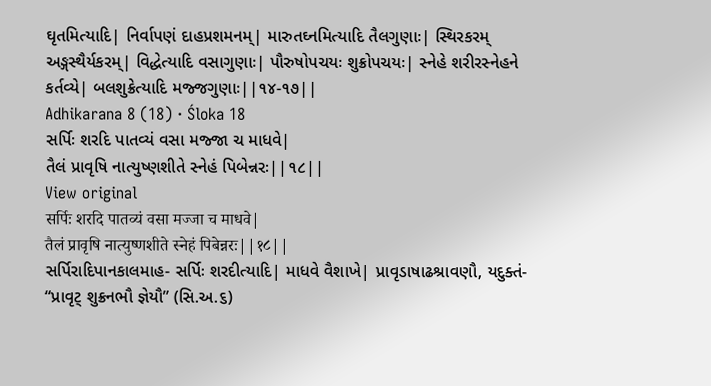ઘૃતમિત્યાદિ| નિર્વાપણં દાહપ્રશમનમ્| મારુતઘ્નમિત્યાદિ તૈલગુણાઃ| સ્થિરકરમ્ અઙ્ગસ્થૈર્યકરમ્| વિદ્ધેત્યાદિ વસાગુણાઃ| પૌરુષોપચયઃ શુક્રોપચયઃ| સ્નેહે શરીરસ્નેહને કર્તવ્યે| બલશુક્રેત્યાદિ મજ્જગુણાઃ||૧૪-૧૭||
Adhikarana 8 (18) · Śloka 18
સર્પિઃ શરદિ પાતવ્યં વસા મજ્જા ચ માધવે|
તૈલં પ્રાવૃષિ નાત્યુષ્ણશીતે સ્નેહં પિબેન્નરઃ||૧૮||
View original
सर्पिः शरदि पातव्यं वसा मज्जा च माधवे|
तैलं प्रावृषि नात्युष्णशीते स्नेहं पिबेन्नरः||१८||
સર્પિરાદિપાનકાલમાહ- સર્પિઃ શરદીત્યાદિ| માધવે વૈશાખે| પ્રાવૃડાષાઢશ્રાવણૌ, યદુક્તં- “પ્રાવૃટ્ શુક્રનભૌ જ્ઞેયૌ” (સિ.અ.૬)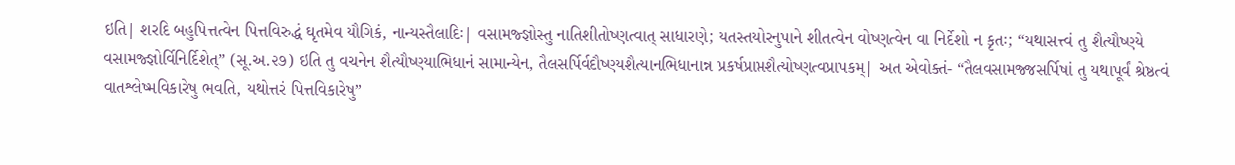ઇતિ| શરદિ બહુપિત્તત્વેન પિત્તવિરુદ્ધં ઘૃતમેવ યૌગિકં, નાન્યસ્તૈલાદિઃ| વસામજ્જ્ઞોસ્તુ નાતિશીતોષ્ણત્વાત્ સાધારણે; યતસ્તયોરનુપાને શીતત્વેન વોષ્ણત્વેન વા નિર્દેશો ન કૃતઃ; “યથાસત્ત્વં તુ શૈત્યૌષ્ણ્યે વસામજ્જ્ઞોર્વિનિર્દિશેત્” (સૂ.અ.૨૭) ઇતિ તુ વચનેન શૈત્યૌષ્ણ્યાભિધાનં સામાન્યેન, તૈલસર્પિર્વદૌષ્ણ્યશૈત્યાનભિધાનાન્ન પ્રકર્ષપ્રાપ્તશૈત્યોષ્ણત્વપ્રાપકમ્| અત એવોક્તં- “તૈલવસામજ્જસર્પિષાં તુ યથાપૂર્વં શ્રેષ્ઠત્વં વાતશ્લેષ્મવિકારેષુ ભવતિ, યથોત્તરં પિત્તવિકારેષુ”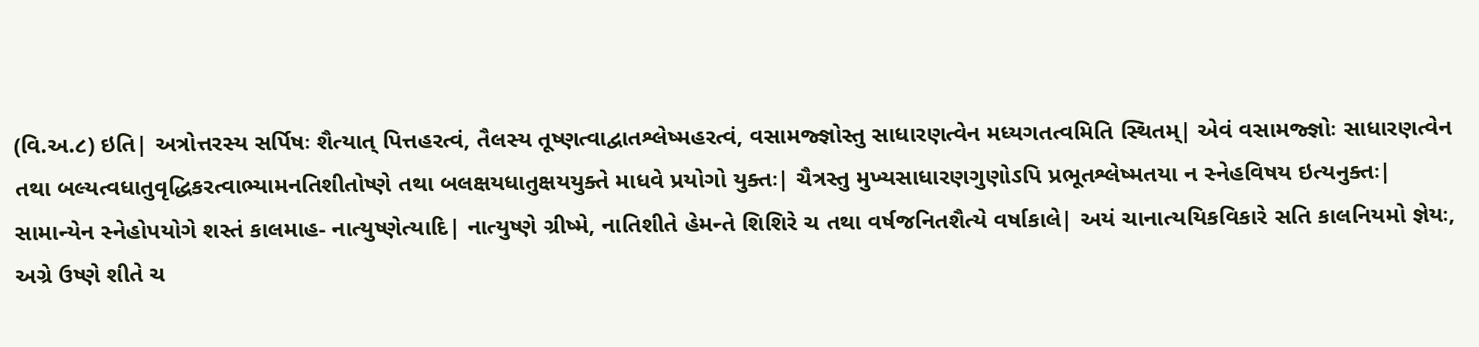(વિ.અ.૮) ઇતિ| અત્રોત્તરસ્ય સર્પિષઃ શૈત્યાત્ પિત્તહરત્વં, તૈલસ્ય તૂષ્ણત્વાદ્વાતશ્લેષ્મહરત્વં, વસામજ્જ્ઞોસ્તુ સાધારણત્વેન મધ્યગતત્વમિતિ સ્થિતમ્| એવં વસામજ્જ્ઞોઃ સાધારણત્વેન તથા બલ્યત્વધાતુવૃદ્ધિકરત્વાભ્યામનતિશીતોષ્ણે તથા બલક્ષયધાતુક્ષયયુક્તે માધવે પ્રયોગો યુક્તઃ| ચૈત્રસ્તુ મુખ્યસાધારણગુણોઽપિ પ્રભૂતશ્લેષ્મતયા ન સ્નેહવિષય ઇત્યનુક્તઃ| સામાન્યેન સ્નેહોપયોગે શસ્તં કાલમાહ- નાત્યુષ્ણેત્યાદિ| નાત્યુષ્ણે ગ્રીષ્મે, નાતિશીતે હેમન્તે શિશિરે ચ તથા વર્ષજનિતશૈત્યે વર્ષાકાલે| અયં ચાનાત્યયિકવિકારે સતિ કાલનિયમો જ્ઞેયઃ, અગ્રે ઉષ્ણે શીતે ચ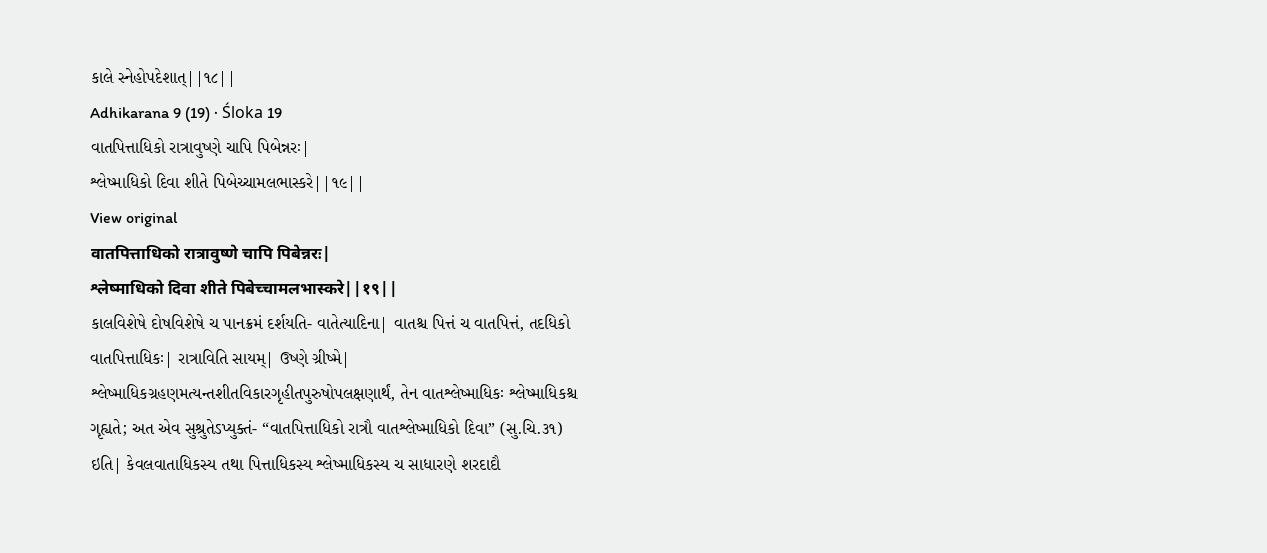કાલે સ્નેહોપદેશાત્||૧૮||
Adhikarana 9 (19) · Śloka 19
વાતપિત્તાધિકો રાત્રાવુષ્ણે ચાપિ પિબેન્નરઃ|
શ્લેષ્માધિકો દિવા શીતે પિબેચ્ચામલભાસ્કરે||૧૯||
View original
वातपित्ताधिको रात्रावुष्णे चापि पिबेन्नरः|
श्लेष्माधिको दिवा शीते पिबेच्चामलभास्करे||१९||
કાલવિશેષે દોષવિશેષે ચ પાનક્રમં દર્શયતિ- વાતેત્યાદિના| વાતશ્ચ પિત્તં ચ વાતપિત્તં, તદધિકો વાતપિત્તાધિકઃ| રાત્રાવિતિ સાયમ્| ઉષ્ણે ગ્રીષ્મે| શ્લેષ્માધિકગ્રહણમત્યન્તશીતવિકારગૃહીતપુરુષોપલક્ષણાર્થં, તેન વાતશ્લેષ્માધિકઃ શ્લેષ્માધિકશ્ચ ગૃહ્યતે; અત એવ સુશ્રુતેઽપ્યુક્તં- “વાતપિત્તાધિકો રાત્રૌ વાતશ્લેષ્માધિકો દિવા” (સુ.ચિ.૩૧) ઇતિ| કેવલવાતાધિકસ્ય તથા પિત્તાધિકસ્ય શ્લેષ્માધિકસ્ય ચ સાધારણે શરદાદૌ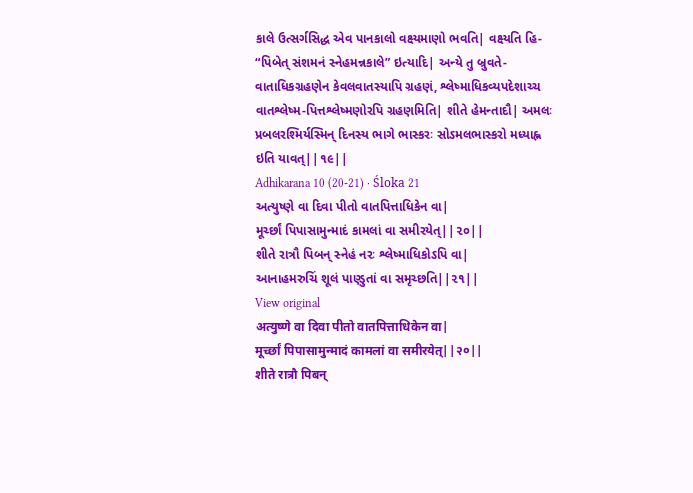કાલે ઉત્સર્ગસિદ્ધ એવ પાનકાલો વક્ષ્યમાણો ભવતિ| વક્ષ્યતિ હિ- “પિબેત્ સંશમનં સ્નેહમન્નકાલે” ઇત્યાદિ| અન્યે તુ બ્રુવતે- વાતાધિકગ્રહણેન કેવલવાતસ્યાપિ ગ્રહણં, શ્લેષ્માધિકવ્યપદેશાચ્ચ વાતશ્લેષ્મ-પિત્તશ્લેષ્મણોરપિ ગ્રહણમિતિ| શીતે હેમન્તાદૌ| અમલઃ પ્રબલરશ્મિર્યસ્મિન્ દિનસ્ય ભાગે ભાસ્કરઃ સોઽમલભાસ્કરો મધ્યાહ્ન ઇતિ યાવત્||૧૯||
Adhikarana 10 (20-21) · Śloka 21
અત્યુષ્ણે વા દિવા પીતો વાતપિત્તાધિકેન વા|
મૂર્ચ્છાં પિપાસામુન્માદં કામલાં વા સમીરયેત્||૨૦||
શીતે રાત્રૌ પિબન્ સ્નેહં નરઃ શ્લેષ્માધિકોઽપિ વા|
આનાહમરુચિં શૂલં પાણ્ડુતાં વા સમૃચ્છતિ||૨૧||
View original
अत्युष्णे वा दिवा पीतो वातपित्ताधिकेन वा|
मूर्च्छां पिपासामुन्मादं कामलां वा समीरयेत्||२०||
शीते रात्रौ पिबन्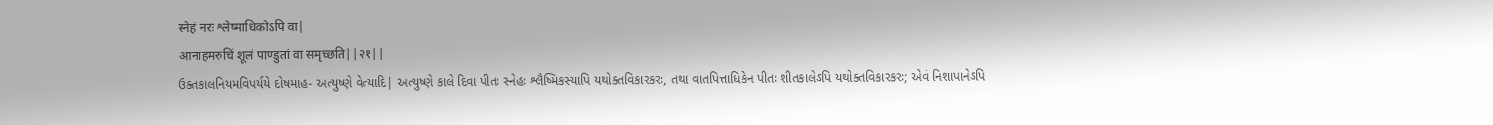स्नेहं नरः श्लेष्माधिकोऽपि वा|
आनाहमरुचिं शूलं पाण्डुतां वा समृच्छति||२१||
ઉક્તકાલનિયમવિપર્યયે દોષમાહ- અત્યુષ્ણે વેત્યાદિ| અત્યુષ્ણે કાલે દિવા પીતઃ સ્નેહઃ શ્લૈષ્મિકસ્યાપિ યથોક્તવિકારકરઃ, તથા વાતપિત્તાધિકેન પીતઃ શીતકાલેઽપિ યથોક્તવિકારકરઃ; એવં નિશાપાનેઽપિ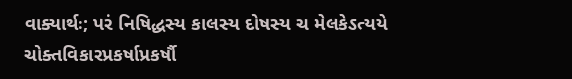વાક્યાર્થઃ; પરં નિષિદ્ધસ્ય કાલસ્ય દોષસ્ય ચ મેલકેઽત્યયે ચોક્તવિકારપ્રકર્ષાપ્રકર્ષૌ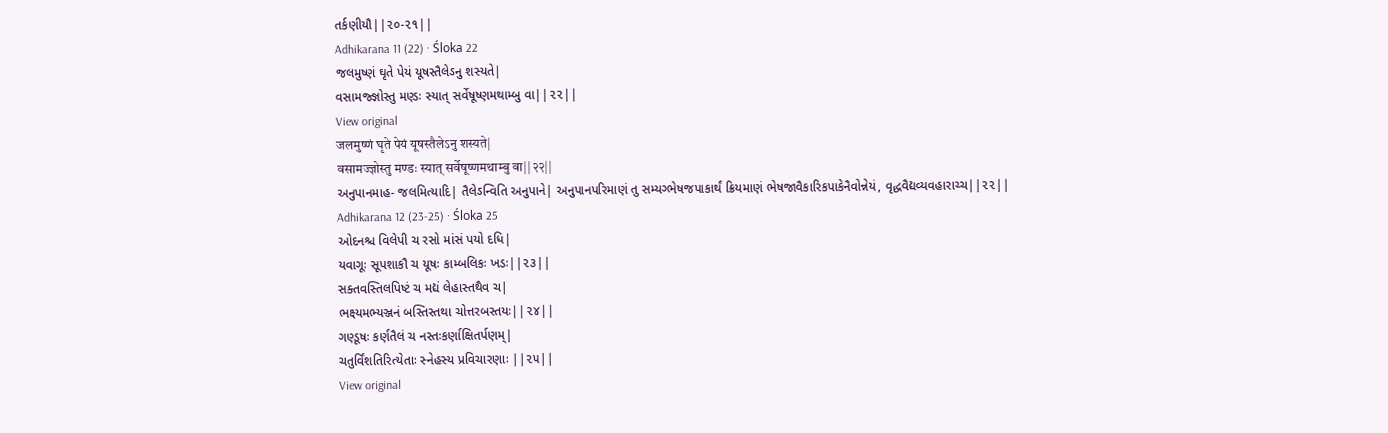તર્કણીયૌ||૨૦-૨૧||
Adhikarana 11 (22) · Śloka 22
જલમુષ્ણં ઘૃતે પેયં યૂષસ્તૈલેઽનુ શસ્યતે|
વસામજ્જ્ઞોસ્તુ મણ્ડઃ સ્યાત્ સર્વેષૂષ્ણમથામ્બુ વા||૨૨||
View original
जलमुष्णं घृते पेयं यूषस्तैलेऽनु शस्यते|
वसामज्ज्ञोस्तु मण्डः स्यात् सर्वेषूष्णमथाम्बु वा||२२||
અનુપાનમાહ- જલમિત્યાદિ| તૈલેઽન્વિતિ અનુપાને| અનુપાનપરિમાણં તુ સમ્યગ્ભેષજપાકાર્થં ક્રિયમાણં ભેષજાવૈકારિકપાકેનૈવોન્નેયં, વૃદ્ધવૈદ્યવ્યવહારાચ્ચ||૨૨||
Adhikarana 12 (23-25) · Śloka 25
ઓદનશ્ચ વિલેપી ચ રસો માંસં પયો દધિ|
યવાગૂઃ સૂપશાકૌ ચ યૂષઃ કામ્બલિકઃ ખડઃ||૨૩||
સક્તવસ્તિલપિષ્ટં ચ મદ્યં લેહાસ્તથૈવ ચ|
ભક્ષ્યમભ્યઞ્જનં બસ્તિસ્તથા ચોત્તરબસ્તયઃ||૨૪||
ગણ્ડૂષઃ કર્ણતૈલં ચ નસ્તઃકર્ણાક્ષિતર્પણમ્|
ચતુર્વિંશતિરિત્યેતાઃ સ્નેહસ્ય પ્રવિચારણાઃ ||૨૫||
View original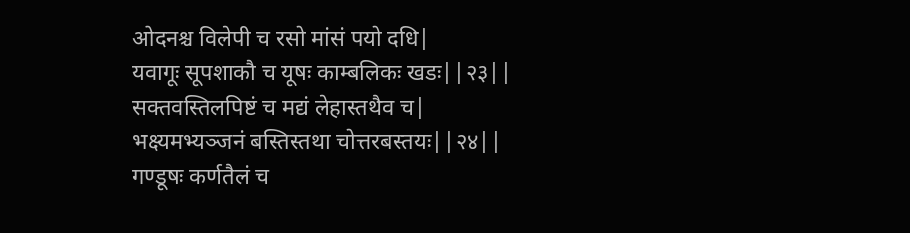ओदनश्च विलेपी च रसो मांसं पयो दधि|
यवागूः सूपशाकौ च यूषः काम्बलिकः खडः||२३||
सक्तवस्तिलपिष्टं च मद्यं लेहास्तथैव च|
भक्ष्यमभ्यञ्जनं बस्तिस्तथा चोत्तरबस्तयः||२४||
गण्डूषः कर्णतैलं च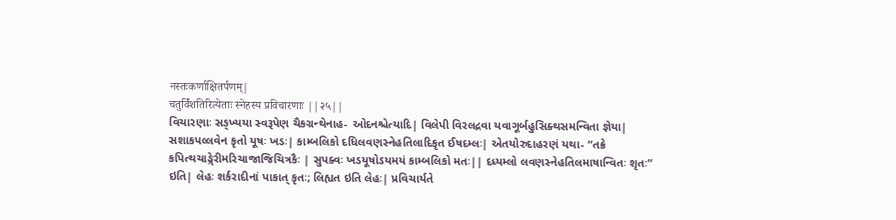नस्तःकर्णाक्षितर्पणम्|
चतुर्विंशतिरित्येताः स्नेहस्य प्रविचारणाः ||२५||
વિચારણાઃ સઙ્ખ્યયા સ્વરૂપેણ ચૈકગ્રન્થેનાહ- ઓદનશ્ચેત્યાદિ| વિલેપી વિરલદ્રવા યવાગૂર્બહુસિક્થસમન્વિતા જ્ઞેયા| સશાકપલ્લવેન કૃતો યૂષઃ ખડઃ| કામ્બલિકો દધિલવણસ્નેહતિલાદિકૃત ઈષદમ્લઃ| એતયોરુદાહરણં યથા- “તક્રે કપિત્થચાઙ્ગેરીમરિચાજાજિચિત્રકૈઃ | સુપક્વઃ ખડયૂષોઽયમયં કામ્બલિકો મતઃ|| દધ્યમ્લો લવણસ્નેહતિલમાષાન્વિતઃ શૃતઃ” ઇતિ| લેહઃ શર્કરાદીનાં પાકાત્ કૃતઃ; લિહ્યત ઇતિ લેહઃ| પ્રવિચાર્યતે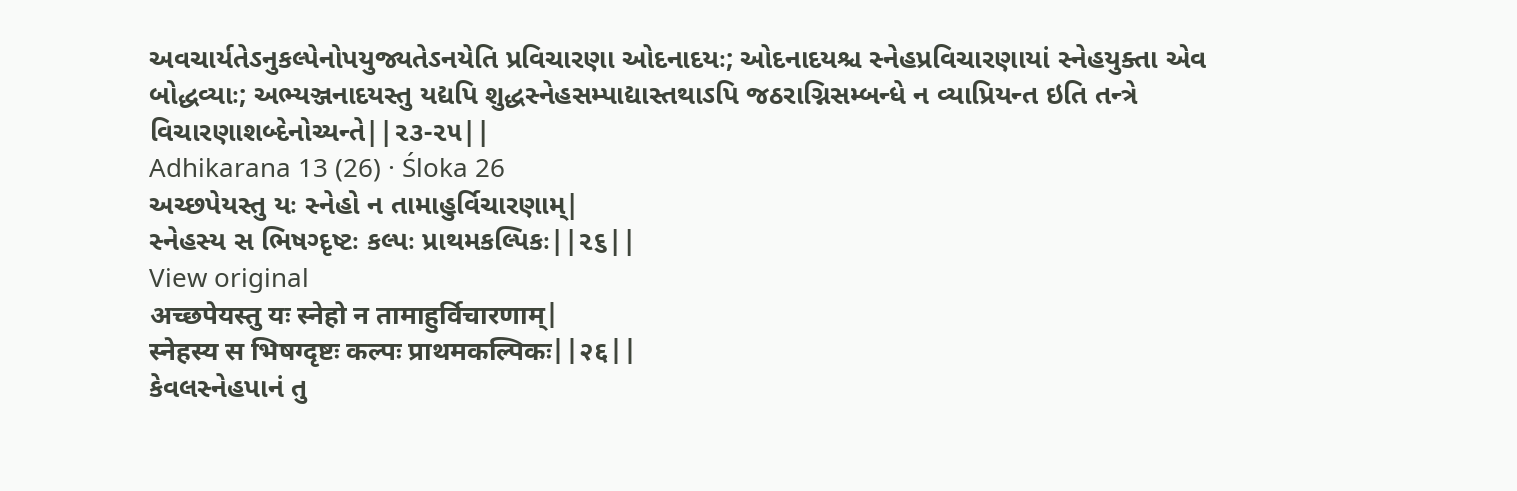અવચાર્યતેઽનુકલ્પેનોપયુજ્યતેઽનયેતિ પ્રવિચારણા ઓદનાદયઃ; ઓદનાદયશ્ચ સ્નેહપ્રવિચારણાયાં સ્નેહયુક્તા એવ બોદ્ધવ્યાઃ; અભ્યઞ્જનાદયસ્તુ યદ્યપિ શુદ્ધસ્નેહસમ્પાદ્યાસ્તથાઽપિ જઠરાગ્નિસમ્બન્ધે ન વ્યાપ્રિયન્ત ઇતિ તન્ત્રે વિચારણાશબ્દેનોચ્યન્તે||૨૩-૨૫||
Adhikarana 13 (26) · Śloka 26
અચ્છપેયસ્તુ યઃ સ્નેહો ન તામાહુર્વિચારણામ્|
સ્નેહસ્ય સ ભિષગ્દૃષ્ટઃ કલ્પઃ પ્રાથમકલ્પિકઃ||૨૬||
View original
अच्छपेयस्तु यः स्नेहो न तामाहुर्विचारणाम्|
स्नेहस्य स भिषग्दृष्टः कल्पः प्राथमकल्पिकः||२६||
કેવલસ્નેહપાનં તુ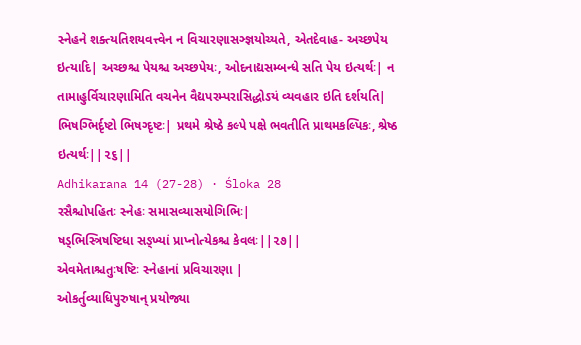સ્નેહને શક્ત્યતિશયવત્ત્વેન ન વિચારણાસઞ્જ્ઞયોચ્યતે, એતદેવાહ- અચ્છપેય ઇત્યાદિ| અચ્છશ્ચ પેયશ્ચ અચ્છપેયઃ, ઓદનાદ્યસમ્બન્ધે સતિ પેય ઇત્યર્થઃ| ન તામાહુર્વિચારણામિતિ વચનેન વૈદ્યપરમ્પરાસિદ્ધોઽયં વ્યવહાર ઇતિ દર્શયતિ| ભિષગ્ભિર્દૃષ્ટો ભિષગ્દૃષ્ટઃ| પ્રથમે શ્રેષ્ઠે કલ્પે પક્ષે ભવતીતિ પ્રાથમકલ્પિકઃ, શ્રેષ્ઠ ઇત્યર્થઃ||૨૬||
Adhikarana 14 (27-28) · Śloka 28
રસૈશ્ચોપહિતઃ સ્નેહઃ સમાસવ્યાસયોગિભિઃ|
ષડ્ભિસ્ત્રિષષ્ટિધા સઙ્ખ્યાં પ્રાપ્નોત્યેકશ્ચ કેવલઃ||૨૭||
એવમેતાશ્ચતુઃષષ્ટિઃ સ્નેહાનાં પ્રવિચારણા |
ઓકર્તુવ્યાધિપુરુષાન્ પ્રયોજ્યા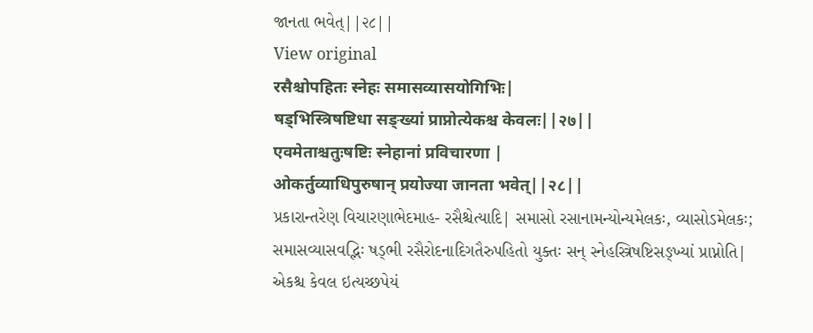જાનતા ભવેત્||૨૮||
View original
रसैश्चोपहितः स्नेहः समासव्यासयोगिभिः|
षड्भिस्त्रिषष्टिधा सङ्ख्यां प्राप्नोत्येकश्च केवलः||२७||
एवमेताश्चतुःषष्टिः स्नेहानां प्रविचारणा |
ओकर्तुव्याधिपुरुषान् प्रयोज्या जानता भवेत्||२८||
પ્રકારાન્તરેણ વિચારણાભેદમાહ- રસૈશ્ચેત્યાદિ| સમાસો રસાનામન્યોન્યમેલકઃ, વ્યાસોઽમેલકઃ; સમાસવ્યાસવદ્ભિઃ ષડ્ભી રસૈરોદનાદિગતૈરુપહિતો યુક્તઃ સન્ સ્નેહસ્ત્રિષષ્ટિસઙ્ખ્યાં પ્રાપ્નોતિ| એકશ્ચ કેવલ ઇત્યચ્છપેયં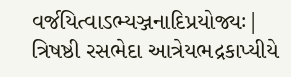વર્જયિત્વાઽભ્યઞ્જનાદિપ્રયોજ્યઃ| ત્રિષષ્ઠી રસભેદા આત્રેયભદ્રકાપ્યીયે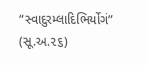“સ્વાદુરમ્લાદિભિર્યોગં” (સૂ.અ.૨૬)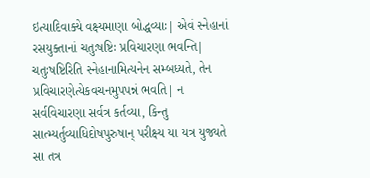ઇત્યાદિવાક્યે વક્ષ્યમાણા બોદ્ધવ્યાઃ| એવં સ્નેહાનાં રસયુક્તાનાં ચતુઃષષ્ટિઃ પ્રવિચારણા ભવન્તિ| ચતુઃષષ્ટિરિતિ સ્નેહાનામિત્યનેન સમ્બધ્યતે, તેન પ્રવિચારણેત્યેકવચનમુપપન્નં ભવતિ| ન સર્વવિચારણા સર્વત્ર કર્તવ્યા, કિન્તુ સાત્મ્યર્તુવ્યાધિદોષપુરુષાન્ પરીક્ષ્ય યા યત્ર યુજ્યતે સા તત્ર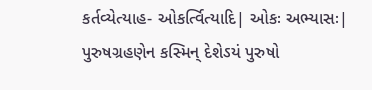કર્તવ્યેત્યાહ- ઓકર્ત્વિત્યાદિ| ઓકઃ અભ્યાસઃ| પુરુષગ્રહણેન કસ્મિન્ દેશેઽયં પુરુષો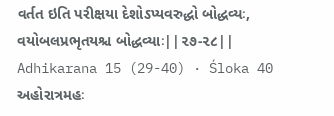વર્તત ઇતિ પરીક્ષયા દેશોઽપ્યવરુદ્ધો બોદ્ધવ્યઃ, વયોબલપ્રભૃતયશ્ચ બોદ્ધવ્યાઃ||૨૭-૨૮||
Adhikarana 15 (29-40) · Śloka 40
અહોરાત્રમહઃ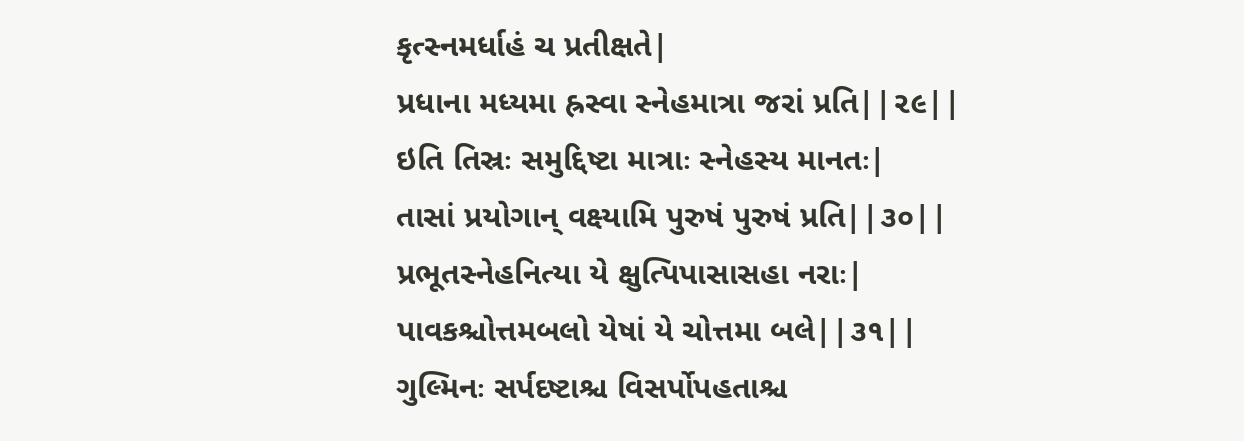કૃત્સ્નમર્ધાહં ચ પ્રતીક્ષતે|
પ્રધાના મધ્યમા હ્રસ્વા સ્નેહમાત્રા જરાં પ્રતિ||૨૯||
ઇતિ તિસ્રઃ સમુદ્દિષ્ટા માત્રાઃ સ્નેહસ્ય માનતઃ|
તાસાં પ્રયોગાન્ વક્ષ્યામિ પુરુષં પુરુષં પ્રતિ||૩૦||
પ્રભૂતસ્નેહનિત્યા યે ક્ષુત્પિપાસાસહા નરાઃ|
પાવકશ્ચોત્તમબલો યેષાં યે ચોત્તમા બલે||૩૧||
ગુલ્મિનઃ સર્પદષ્ટાશ્ચ વિસર્પોપહતાશ્ચ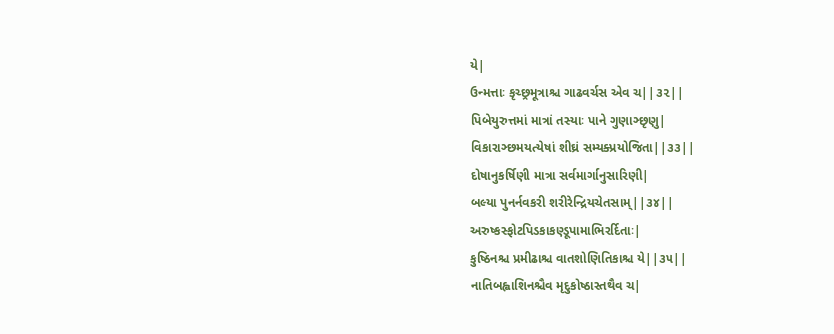યે|
ઉન્મત્તાઃ કૃચ્છ્રમૂત્રાશ્ચ ગાઢવર્ચસ એવ ચ||૩૨||
પિબેયુરુત્તમાં માત્રાં તસ્યાઃ પાને ગુણાઞ્છૃણુ|
વિકારાઞ્છમયત્યેષાં શીઘ્રં સમ્યક્પ્રયોજિતા||૩૩||
દોષાનુકર્ષિણી માત્રા સર્વમાર્ગાનુસારિણી|
બલ્યા પુનર્નવકરી શરીરેન્દ્રિયચેતસામ્||૩૪||
અરુષ્કસ્ફોટપિડકાકણ્ડૂપામાભિરર્દિતાઃ|
કુષ્ઠિનશ્ચ પ્રમીઢાશ્ચ વાતશોણિતિકાશ્ચ યે||૩૫||
નાતિબહ્વાશિનશ્ચૈવ મૃદુકોષ્ઠાસ્તથૈવ ચ|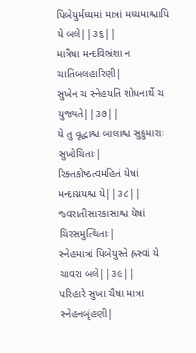પિબેયુર્મધ્યમાં માત્રાં મધ્યમાશ્ચાપિ યે બલે||૩૬||
માત્રૈષા મન્દવિભ્રંશા ન ચાતિબલહારિણી|
સુખેન ચ સ્નેહયતિ શોધનાર્થે ચ યુજ્યતે||૩૭||
યે તુ વૃદ્ધાશ્ચ બાલાશ્ચ સુકુમારાઃ સુખોચિતાઃ|
રિક્તકોષ્ઠત્વમહિતં યેષાં મન્દાગ્નયશ્ચ યે||૩૮||
જ્વરાતીસારકાસાશ્ચ યેષાં ચિરસમુત્થિતાઃ|
સ્નેહમાત્રાં પિબેયુસ્તે હ્રસ્વાં યે ચાવરા બલે||૩૯||
પરિહારે સુખા ચૈષા માત્રા સ્નેહનબૃંહણી|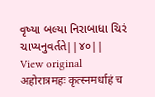વૃષ્યા બલ્યા નિરાબાધા ચિરં ચાપ્યનુવર્તતે||૪૦||
View original
अहोरात्रमहः कृत्स्नमर्धाहं च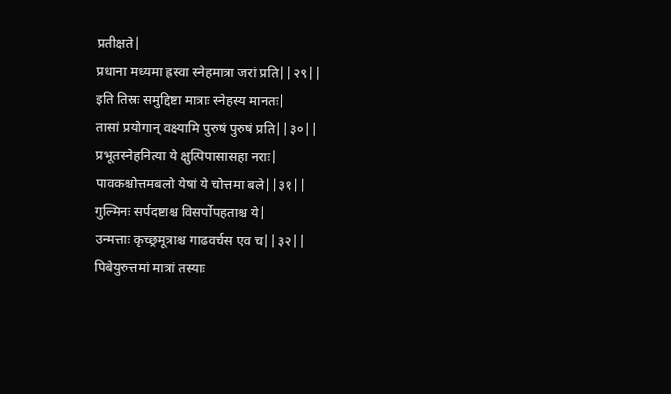प्रतीक्षते|
प्रधाना मध्यमा ह्रस्वा स्नेहमात्रा जरां प्रति||२९||
इति तिस्रः समुद्दिष्टा मात्राः स्नेहस्य मानतः|
तासां प्रयोगान् वक्ष्यामि पुरुषं पुरुषं प्रति||३०||
प्रभूतस्नेहनित्या ये क्षुत्पिपासासहा नराः|
पावकश्चोत्तमबलो येषां ये चोत्तमा बले||३१||
गुल्मिनः सर्पदष्टाश्च विसर्पोपहताश्च ये|
उन्मत्ताः कृच्छ्रमूत्राश्च गाढवर्चस एव च||३२||
पिबेयुरुत्तमां मात्रां तस्याः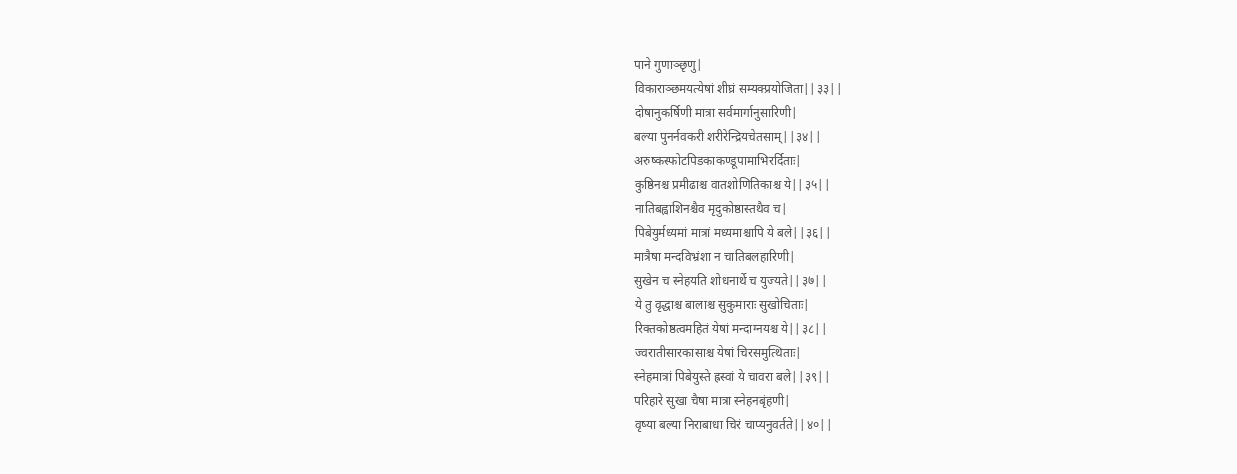पाने गुणाञ्छृणु|
विकाराञ्छमयत्येषां शीघ्रं सम्यक्प्रयोजिता||३३||
दोषानुकर्षिणी मात्रा सर्वमार्गानुसारिणी|
बल्या पुनर्नवकरी शरीरेन्द्रियचेतसाम्||३४||
अरुष्कस्फोटपिडकाकण्डूपामाभिरर्दिताः|
कुष्ठिनश्च प्रमीढाश्च वातशोणितिकाश्च ये||३५||
नातिबह्वाशिनश्चैव मृदुकोष्ठास्तथैव च|
पिबेयुर्मध्यमां मात्रां मध्यमाश्चापि ये बले||३६||
मात्रैषा मन्दविभ्रंशा न चातिबलहारिणी|
सुखेन च स्नेहयति शोधनार्थे च युज्यते||३७||
ये तु वृद्धाश्च बालाश्च सुकुमाराः सुखोचिताः|
रिक्तकोष्ठत्वमहितं येषां मन्दाग्नयश्च ये||३८||
ज्वरातीसारकासाश्च येषां चिरसमुत्थिताः|
स्नेहमात्रां पिबेयुस्ते ह्रस्वां ये चावरा बले||३९||
परिहारे सुखा चैषा मात्रा स्नेहनबृंहणी|
वृष्या बल्या निराबाधा चिरं चाप्यनुवर्तते||४०||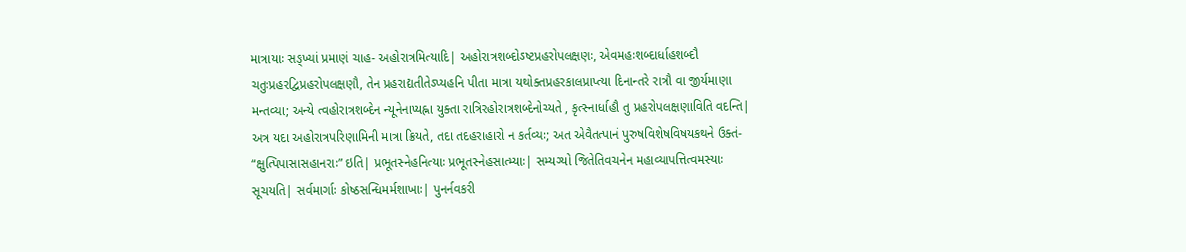માત્રાયાઃ સઙ્ખ્યાં પ્રમાણં ચાહ- અહોરાત્રમિત્યાદિ| અહોરાત્રશબ્દોઽષ્ટપ્રહરોપલક્ષણઃ, એવમહઃશબ્દાર્ધાહશબ્દૌ ચતુઃપ્રહરદ્વિપ્રહરોપલક્ષણૌ, તેન પ્રહરાદ્યતીતેઽપ્યહનિ પીતા માત્રા યથોક્તપ્રહરકાલપ્રાપ્ત્યા દિનાન્તરે રાત્રૌ વા જીર્યમાણા મન્તવ્યા; અન્યે ત્વહોરાત્રશબ્દેન ન્યૂનેનાપ્યહ્ના યુક્તા રાત્રિરહોરાત્રશબ્દેનોચ્યતે , કૃત્સ્નાર્ધાહૌ તુ પ્રહરોપલક્ષણાવિતિ વદન્તિ| અત્ર યદા અહોરાત્રપરિણામિની માત્રા ક્રિયતે, તદા તદહરાહારો ન કર્તવ્યઃ; અત એવૈતત્પાનં પુરુષવિશેષવિષયકથને ઉક્તં- “ક્ષુત્પિપાસાસહાનરાઃ” ઇતિ| પ્રભૂતસ્નેહનિત્યાઃ પ્રભૂતસ્નેહસાત્મ્યાઃ| સમ્યગ્યો જિતેતિવચનેન મહાવ્યાપત્તિત્વમસ્યાઃ સૂચયતિ| સર્વમાર્ગાઃ કોષ્ઠસન્ધિમર્મશાખાઃ| પુનર્નવકરી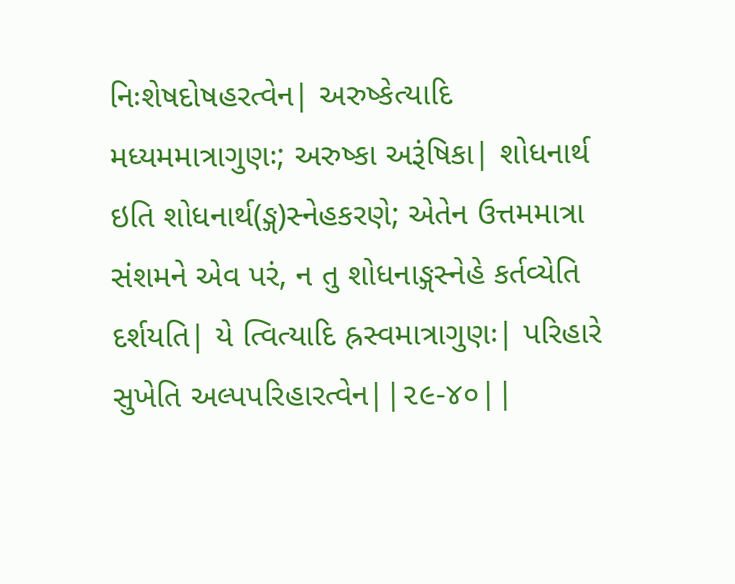નિઃશેષદોષહરત્વેન| અરુષ્કેત્યાદિ મધ્યમમાત્રાગુણઃ; અરુષ્કા અરૂંષિકા| શોધનાર્થ ઇતિ શોધનાર્થ(ઙ્ગ)સ્નેહકરણે; એતેન ઉત્તમમાત્રા સંશમને એવ પરં, ન તુ શોધનાઙ્ગસ્નેહે કર્તવ્યેતિ દર્શયતિ| યે ત્વિત્યાદિ હ્રસ્વમાત્રાગુણઃ| પરિહારે સુખેતિ અલ્પપરિહારત્વેન||૨૯-૪૦||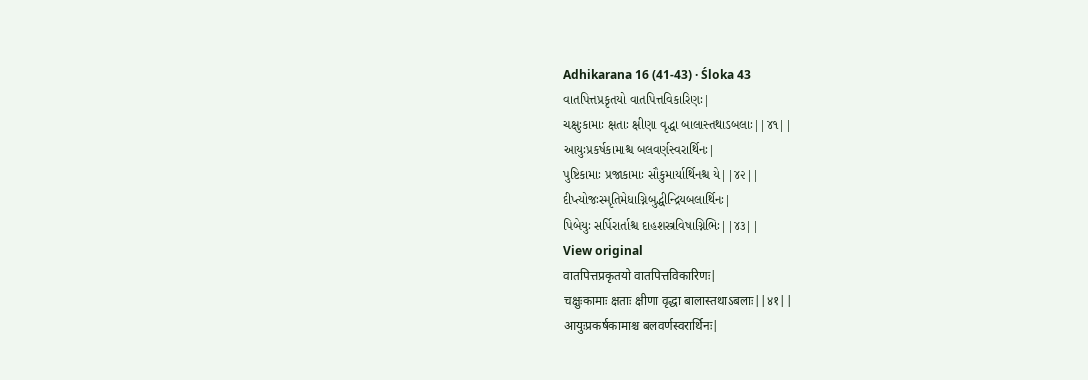Adhikarana 16 (41-43) · Śloka 43
વાતપિત્તપ્રકૃતયો વાતપિત્તવિકારિણઃ|
ચક્ષુઃકામાઃ ક્ષતાઃ ક્ષીણા વૃદ્ધા બાલાસ્તથાઽબલાઃ||૪૧||
આયુઃપ્રકર્ષકામાશ્ચ બલવર્ણસ્વરાર્થિનઃ|
પુષ્ટિકામાઃ પ્રજાકામાઃ સૌકુમાર્યાર્થિનશ્ચ યે||૪૨||
દીપ્ત્યોજઃસ્મૃતિમેધાગ્નિબુદ્ધીન્દ્રિયબલાર્થિનઃ|
પિબેયુઃ સર્પિરાર્તાશ્ચ દાહશસ્ત્રવિષાગ્નિભિઃ||૪૩||
View original
वातपित्तप्रकृतयो वातपित्तविकारिणः|
चक्षुःकामाः क्षताः क्षीणा वृद्धा बालास्तथाऽबलाः||४१||
आयुःप्रकर्षकामाश्च बलवर्णस्वरार्थिनः|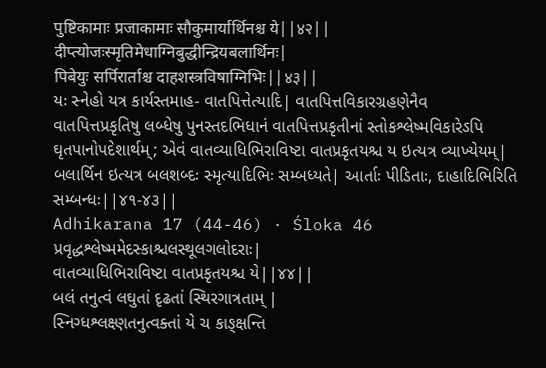पुष्टिकामाः प्रजाकामाः सौकुमार्यार्थिनश्च ये||४२||
दीप्त्योजःस्मृतिमेधाग्निबुद्धीन्द्रियबलार्थिनः|
पिबेयुः सर्पिरार्ताश्च दाहशस्त्रविषाग्निभिः||४३||
યઃ સ્નેહો યત્ર કાર્યસ્તમાહ- વાતપિત્તેત્યાદિ| વાતપિત્તવિકારગ્રહણેનૈવ વાતપિત્તપ્રકૃતિષુ લબ્ધેષુ પુનસ્તદભિધાનં વાતપિત્તપ્રકૃતીનાં સ્તોકશ્લેષ્મવિકારેઽપિ ઘૃતપાનોપદેશાર્થમ્; એવં વાતવ્યાધિભિરાવિષ્ટા વાતપ્રકૃતયશ્ચ ય ઇત્યત્ર વ્યાખ્યેયમ્| બલાર્થિન ઇત્યત્ર બલશબ્દઃ સ્મૃત્યાદિભિઃ સમ્બધ્યતે| આર્તાઃ પીડિતાઃ, દાહાદિભિરિતિ સમ્બન્ધઃ||૪૧-૪૩||
Adhikarana 17 (44-46) · Śloka 46
પ્રવૃદ્ધશ્લેષ્મમેદસ્કાશ્ચલસ્થૂલગલોદરાઃ|
વાતવ્યાધિભિરાવિષ્ટા વાતપ્રકૃતયશ્ચ યે||૪૪||
બલં તનુત્વં લઘુતાં દૃઢતાં સ્થિરગાત્રતામ્ |
સ્નિગ્ધશ્લક્ષ્ણતનુત્વક્તાં યે ચ કાઙ્ક્ષન્તિ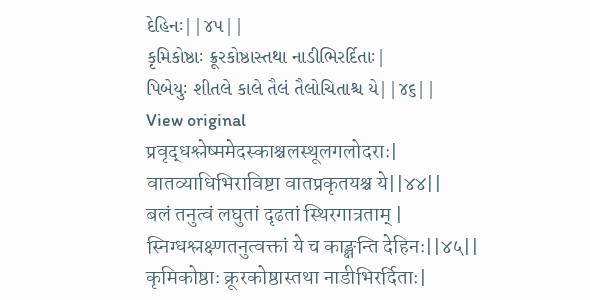દેહિનઃ||૪૫||
કૃમિકોષ્ઠાઃ ક્રૂરકોષ્ઠાસ્તથા નાડીભિરર્દિતાઃ|
પિબેયુઃ શીતલે કાલે તૈલં તૈલોચિતાશ્ચ યે||૪૬||
View original
प्रवृद्धश्लेष्ममेदस्काश्चलस्थूलगलोदराः|
वातव्याधिभिराविष्टा वातप्रकृतयश्च ये||४४||
बलं तनुत्वं लघुतां दृढतां स्थिरगात्रताम् |
स्निग्धश्लक्ष्णतनुत्वक्तां ये च काङ्क्षन्ति देहिनः||४५||
कृमिकोष्ठाः क्रूरकोष्ठास्तथा नाडीभिरर्दिताः|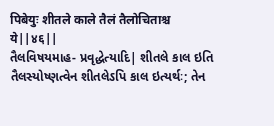पिबेयुः शीतले काले तैलं तैलोचिताश्च ये||४६||
તૈલવિષયમાહ- પ્રવૃદ્ધેત્યાદિ| શીતલે કાલ ઇતિ તૈલસ્યોષ્ણત્વેન શીતલેઽપિ કાલ ઇત્યર્થઃ; તેન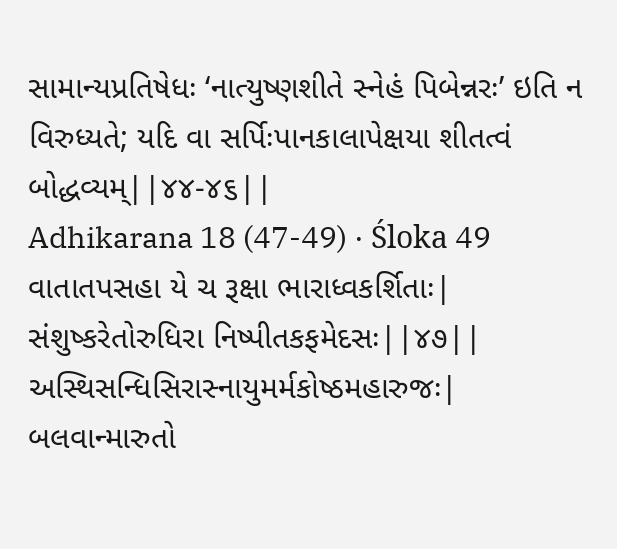સામાન્યપ્રતિષેધઃ ‘નાત્યુષ્ણશીતે સ્નેહં પિબેન્નરઃ’ ઇતિ ન વિરુધ્યતે; યદિ વા સર્પિઃપાનકાલાપેક્ષયા શીતત્વં બોદ્ધવ્યમ્||૪૪-૪૬||
Adhikarana 18 (47-49) · Śloka 49
વાતાતપસહા યે ચ રૂક્ષા ભારાધ્વકર્શિતાઃ|
સંશુષ્કરેતોરુધિરા નિષ્પીતકફમેદસઃ||૪૭||
અસ્થિસન્ધિસિરાસ્નાયુમર્મકોષ્ઠમહારુજઃ|
બલવાન્મારુતો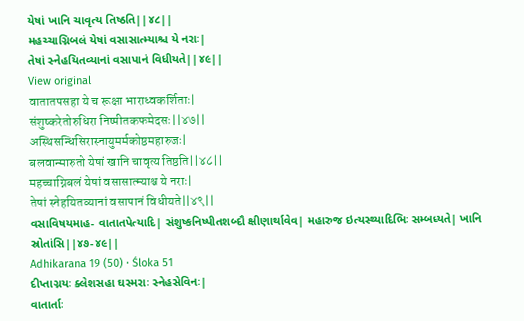યેષાં ખાનિ ચાવૃત્ય તિષ્ઠતિ||૪૮||
મહચ્ચાગ્નિબલં યેષાં વસાસાત્મ્યાશ્ચ યે નરાઃ|
તેષાં સ્નેહયિતવ્યાનાં વસાપાનં વિધીયતે||૪૯||
View original
वातातपसहा ये च रूक्षा भाराध्वकर्शिताः|
संशुष्करेतोरुधिरा निष्पीतकफमेदसः||४७||
अस्थिसन्धिसिरास्नायुमर्मकोष्ठमहारुजः|
बलवान्मारुतो येषां खानि चावृत्य तिष्ठति||४८||
महच्चाग्निबलं येषां वसासात्म्याश्च ये नराः|
तेषां स्नेहयितव्यानां वसापानं विधीयते||४९||
વસાવિષયમાહ- વાતાતપેત્યાદિ| સંશુષ્કનિષ્પીતશબ્દૌ ક્ષીણાર્થાવેવ| મહારુજ ઇત્યસ્થ્યાદિભિઃ સમ્બધ્યતે| ખાનિ સ્રોતાંસિ||૪૭-૪૯||
Adhikarana 19 (50) · Śloka 51
દીપ્તાગ્નયઃ ક્લેશસહા ઘસ્મરાઃ સ્નેહસેવિનઃ|
વાતાર્તાઃ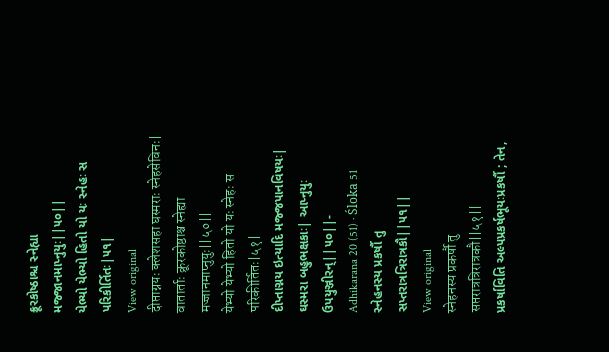ક્રૂરકોષ્ઠાશ્ચ સ્નેહ્યા મજ્જાનમાપ્નુયુઃ||૫૦||
યેભ્યો યેભ્યો હિતો યો યઃ સ્નેહઃ સ પરિકીર્તિતઃ|૫૧|
View original
दीप्ताग्नयः क्लेशसहा घस्मराः स्नेहसेविनः|
वातार्ताः क्रूरकोष्ठाश्च स्नेह्या मज्जानमाप्नुयुः||५०||
येभ्यो येभ्यो हितो यो यः स्नेहः स परिकीर्तितः|५१|
દીપ્તાગ્નય ઇત્યાદિ મજ્જપાનવિષયઃ| ઘસ્મરા બહુભક્ષકાઃ| આપ્નુયુઃ ઉપયુઞ્જીરન્||૫૦||-
Adhikarana 20 (51) · Śloka 51
સ્નેહનસ્ય પ્રકર્ષૌ તુ સપ્તરાત્રત્રિરાત્રકૌ||૫૧||
View original
स्नेहनस्य प्रकर्षौ तु सप्तरात्रत्रिरात्रकौ||५१||
પ્રકર્ષાવિતિ અલ્પપ્રકર્ષભૂયઃપ્રકર્ષૌ ; તેન,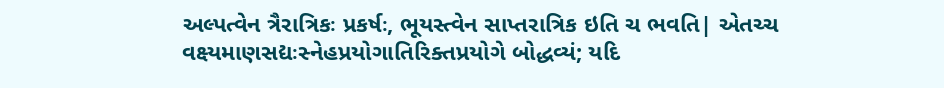અલ્પત્વેન ત્રૈરાત્રિકઃ પ્રકર્ષઃ, ભૂયસ્ત્વેન સાપ્તરાત્રિક ઇતિ ચ ભવતિ| એતચ્ચ વક્ષ્યમાણસદ્યઃસ્નેહપ્રયોગાતિરિક્તપ્રયોગે બોદ્ધવ્યં; યદિ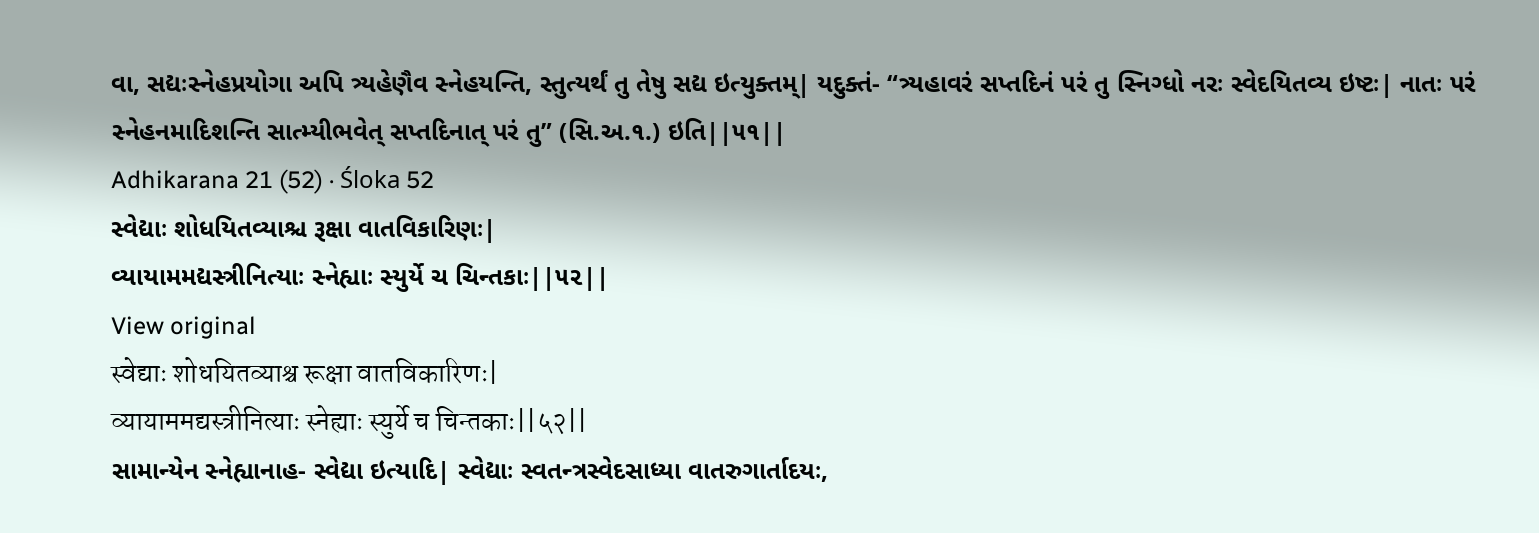વા, સદ્યઃસ્નેહપ્રયોગા અપિ ત્ર્યહેણૈવ સ્નેહયન્તિ, સ્તુત્યર્થં તુ તેષુ સદ્ય ઇત્યુક્તમ્| યદુક્તં- “ત્ર્યહાવરં સપ્તદિનં પરં તુ સ્નિગ્ધો નરઃ સ્વેદયિતવ્ય ઇષ્ટઃ| નાતઃ પરં સ્નેહનમાદિશન્તિ સાત્મ્યીભવેત્ સપ્તદિનાત્ પરં તુ” (સિ.અ.૧.) ઇતિ||૫૧||
Adhikarana 21 (52) · Śloka 52
સ્વેદ્યાઃ શોધયિતવ્યાશ્ચ રૂક્ષા વાતવિકારિણઃ|
વ્યાયામમદ્યસ્ત્રીનિત્યાઃ સ્નેહ્યાઃ સ્યુર્યે ચ ચિન્તકાઃ||૫૨||
View original
स्वेद्याः शोधयितव्याश्च रूक्षा वातविकारिणः|
व्यायाममद्यस्त्रीनित्याः स्नेह्याः स्युर्ये च चिन्तकाः||५२||
સામાન્યેન સ્નેહ્યાનાહ- સ્વેદ્યા ઇત્યાદિ| સ્વેદ્યાઃ સ્વતન્ત્રસ્વેદસાધ્યા વાતરુગાર્તાદયઃ,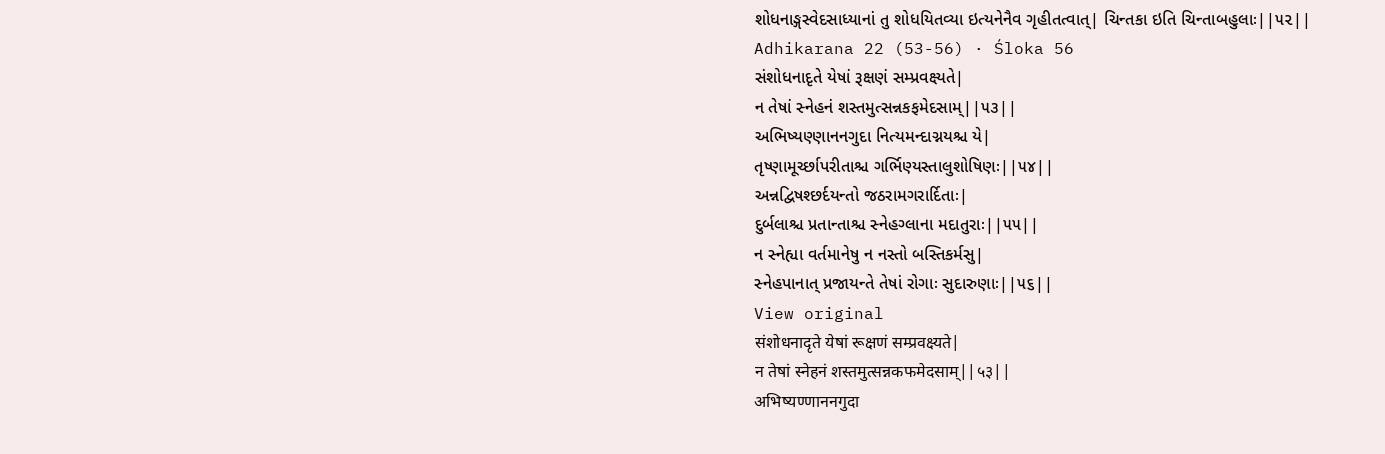શોધનાઙ્ગસ્વેદસાધ્યાનાં તુ શોધયિતવ્યા ઇત્યનેનૈવ ગૃહીતત્વાત્| ચિન્તકા ઇતિ ચિન્તાબહુલાઃ||૫૨||
Adhikarana 22 (53-56) · Śloka 56
સંશોધનાદૃતે યેષાં રૂક્ષણં સમ્પ્રવક્ષ્યતે|
ન તેષાં સ્નેહનં શસ્તમુત્સન્નકફમેદસામ્||૫૩||
અભિષ્યણ્ણાનનગુદા નિત્યમન્દાગ્નયશ્ચ યે|
તૃષ્ણામૂર્ચ્છાપરીતાશ્ચ ગર્ભિણ્યસ્તાલુશોષિણઃ||૫૪||
અન્નદ્વિષશ્છર્દયન્તો જઠરામગરાર્દિતાઃ|
દુર્બલાશ્ચ પ્રતાન્તાશ્ચ સ્નેહગ્લાના મદાતુરાઃ||૫૫||
ન સ્નેહ્યા વર્તમાનેષુ ન નસ્તો બસ્તિકર્મસુ|
સ્નેહપાનાત્ પ્રજાયન્તે તેષાં રોગાઃ સુદારુણાઃ||૫૬||
View original
संशोधनादृते येषां रूक्षणं सम्प्रवक्ष्यते|
न तेषां स्नेहनं शस्तमुत्सन्नकफमेदसाम्||५३||
अभिष्यण्णाननगुदा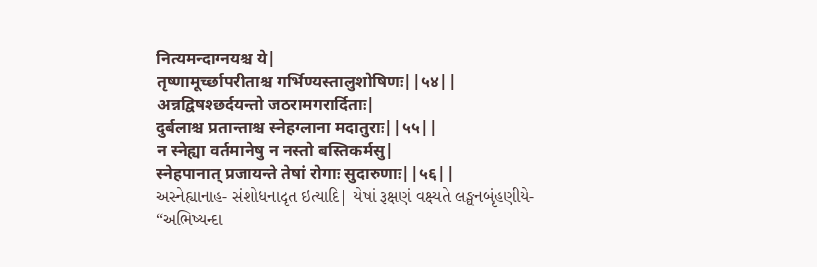नित्यमन्दाग्नयश्च ये|
तृष्णामूर्च्छापरीताश्च गर्भिण्यस्तालुशोषिणः||५४||
अन्नद्विषश्छर्दयन्तो जठरामगरार्दिताः|
दुर्बलाश्च प्रतान्ताश्च स्नेहग्लाना मदातुराः||५५||
न स्नेह्या वर्तमानेषु न नस्तो बस्तिकर्मसु|
स्नेहपानात् प्रजायन्ते तेषां रोगाः सुदारुणाः||५६||
અસ્નેહ્યાનાહ- સંશોધનાદૃત ઇત્યાદિ| યેષાં રૂક્ષણં વક્ષ્યતે લઙ્ઘનબૃંહણીયે- “અભિષ્યન્દા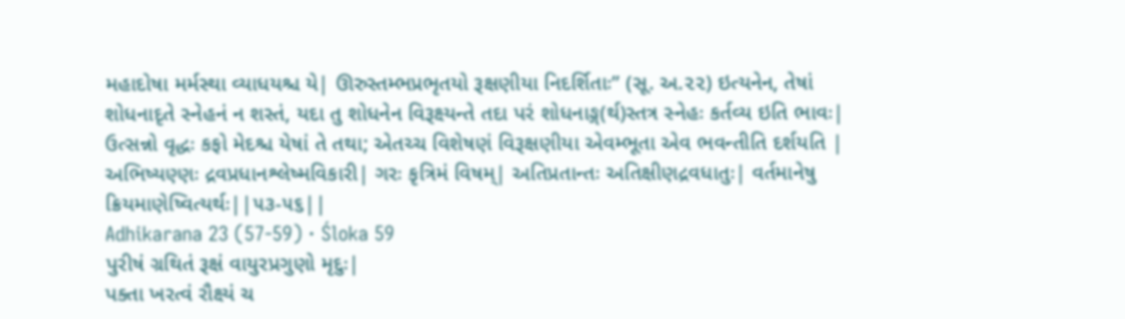મહાદોષા મર્મસ્થા વ્યાધયશ્ચ યે| ઊરુસ્તમ્ભપ્રભૃતયો રૂક્ષણીયા નિદર્શિતાઃ” (સૂ. અ.૨૨) ઇત્યનેન, તેષાં શોધનાદૃતે સ્નેહનં ન શસ્તં, યદા તુ શોધનેન વિરૂક્ષ્યન્તે તદા પરં શોધનાઙ્ગ(ર્થ)સ્તત્ર સ્નેહઃ કર્તવ્ય ઇતિ ભાવઃ| ઉત્સન્નો વૃદ્ધઃ કફો મેદશ્ચ યેષાં તે તથા; એતચ્ચ વિશેષણં વિરૂક્ષણીયા એવમ્ભૂતા એવ ભવન્તીતિ દર્શયતિ | અભિષ્યણ્ણઃ દ્રવપ્રધાનશ્લેષ્મવિકારી| ગરઃ કૃત્રિમં વિષમ્| અતિપ્રતાન્તઃ અતિક્ષીણદ્રવધાતુઃ| વર્તમાનેષુ ક્રિયમાણેષ્વિત્યર્થઃ||૫૩-૫૬||
Adhikarana 23 (57-59) · Śloka 59
પુરીષં ગ્રથિતં રૂક્ષં વાયુરપ્રગુણો મૃદુઃ|
પક્તા ખરત્વં રૌક્ષ્યં ચ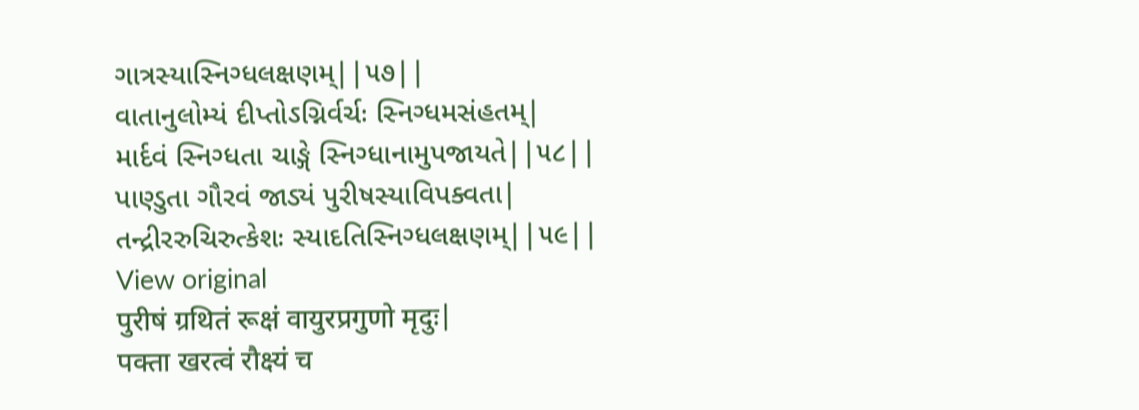ગાત્રસ્યાસ્નિગ્ધલક્ષણમ્||૫૭||
વાતાનુલોમ્યં દીપ્તોઽગ્નિર્વર્ચઃ સ્નિગ્ધમસંહતમ્|
માર્દવં સ્નિગ્ધતા ચાઙ્ગે સ્નિગ્ધાનામુપજાયતે||૫૮||
પાણ્ડુતા ગૌરવં જાડ્યં પુરીષસ્યાવિપક્વતા|
તન્દ્રીરરુચિરુત્કેશઃ સ્યાદતિસ્નિગ્ધલક્ષણમ્||૫૯||
View original
पुरीषं ग्रथितं रूक्षं वायुरप्रगुणो मृदुः|
पक्ता खरत्वं रौक्ष्यं च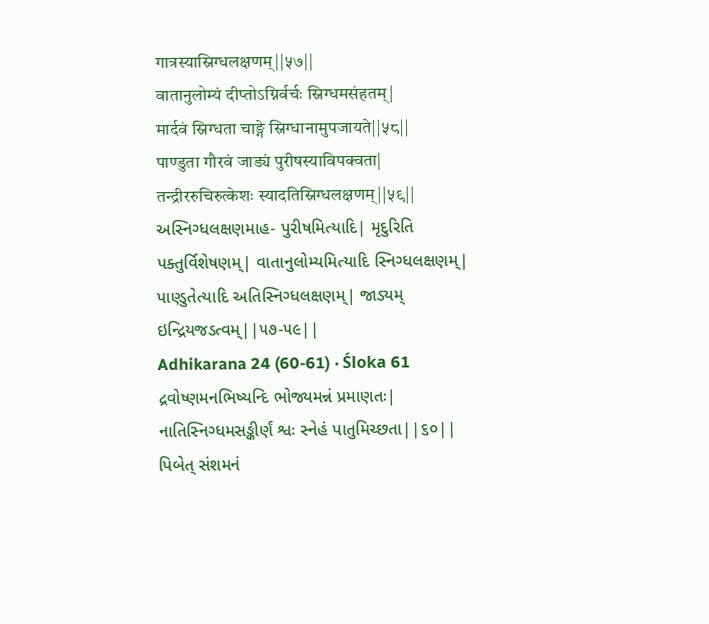गात्रस्यास्निग्धलक्षणम्||५७||
वातानुलोम्यं दीप्तोऽग्निर्वर्चः स्निग्धमसंहतम्|
मार्दवं स्निग्धता चाङ्गे स्निग्धानामुपजायते||५८||
पाण्डुता गौरवं जाड्यं पुरीषस्याविपक्वता|
तन्द्रीररुचिरुत्केशः स्यादतिस्निग्धलक्षणम्||५९||
અસ્નિગ્ધલક્ષણમાહ- પુરીષમિત્યાદિ| મૃદુરિતિ પક્તુર્વિશેષણમ્| વાતાનુલોમ્યમિત્યાદિ સ્નિગ્ધલક્ષણમ્| પાણ્ડુતેત્યાદિ અતિસ્નિગ્ધલક્ષણમ્| જાડ્યમ્ ઇન્દ્રિયજડત્વમ્||૫૭-૫૯||
Adhikarana 24 (60-61) · Śloka 61
દ્રવોષ્ણમનભિષ્યન્દિ ભોજ્યમન્નં પ્રમાણતઃ|
નાતિસ્નિગ્ધમસઙ્કીર્ણં શ્વઃ સ્નેહં પાતુમિચ્છતા||૬૦||
પિબેત્ સંશમનં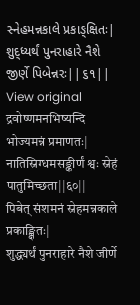સ્નેહમન્નકાલે પ્રકાઙ્ક્ષિતઃ|
શુદ્ધ્યર્થં પુનરાહારે નૈશે જીર્ણે પિબેન્નરઃ||૬૧||
View original
द्रवोष्णमनभिष्यन्दि भोज्यमन्नं प्रमाणतः|
नातिस्निग्धमसङ्कीर्णं श्वः स्नेहं पातुमिच्छता||६०||
पिबेत् संशमनं स्नेहमन्नकाले प्रकाङ्क्षितः|
शुद्ध्यर्थं पुनराहारे नैशे जीर्णे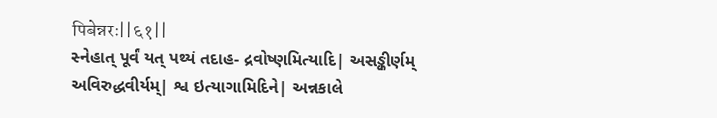पिबेन्नरः||६१||
સ્નેહાત્ પૂર્વં યત્ પથ્યં તદાહ- દ્રવોષ્ણમિત્યાદિ| અસઙ્કીર્ણમ્ અવિરુદ્ધવીર્યમ્| શ્વ ઇત્યાગામિદિને| અન્નકાલે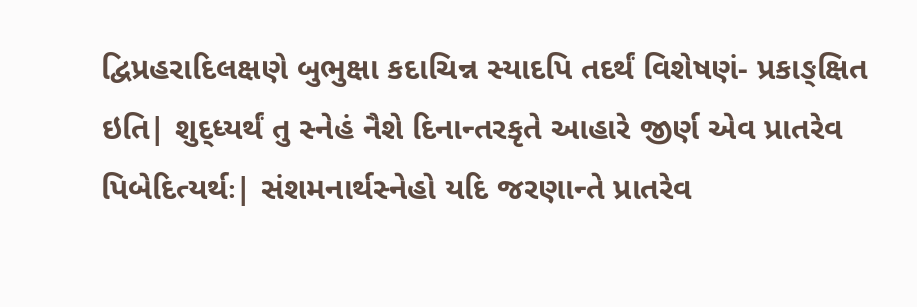દ્વિપ્રહરાદિલક્ષણે બુભુક્ષા કદાચિન્ન સ્યાદપિ તદર્થં વિશેષણં- પ્રકાઙ્ક્ષિત ઇતિ| શુદ્ધ્યર્થં તુ સ્નેહં નૈશે દિનાન્તરકૃતે આહારે જીર્ણ એવ પ્રાતરેવ પિબેદિત્યર્થઃ| સંશમનાર્થસ્નેહો યદિ જરણાન્તે પ્રાતરેવ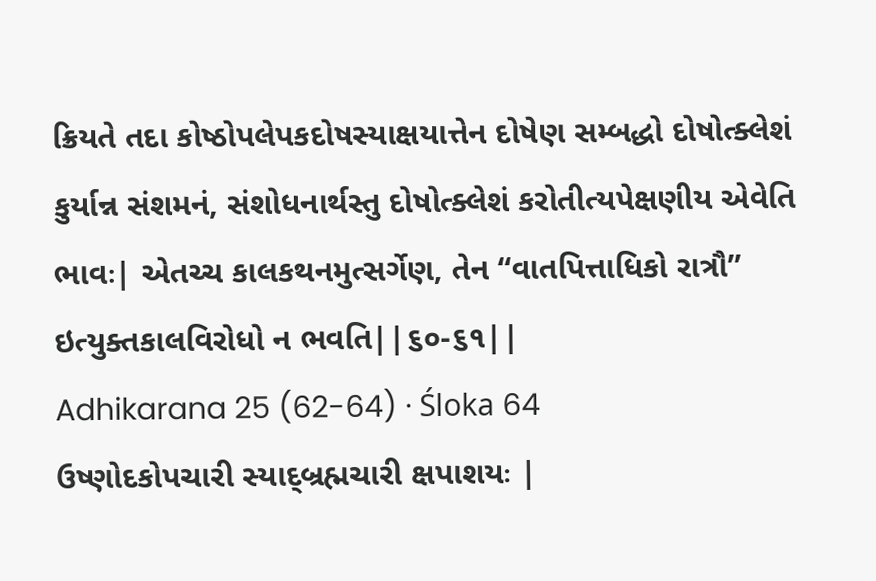ક્રિયતે તદા કોષ્ઠોપલેપકદોષસ્યાક્ષયાત્તેન દોષેણ સમ્બદ્ધો દોષોત્ક્લેશં કુર્યાન્ન સંશમનં, સંશોધનાર્થસ્તુ દોષોત્ક્લેશં કરોતીત્યપેક્ષણીય એવેતિ ભાવઃ| એતચ્ચ કાલકથનમુત્સર્ગેણ, તેન “વાતપિત્તાધિકો રાત્રૌ” ઇત્યુક્તકાલવિરોધો ન ભવતિ||૬૦-૬૧||
Adhikarana 25 (62-64) · Śloka 64
ઉષ્ણોદકોપચારી સ્યાદ્બ્રહ્મચારી ક્ષપાશયઃ |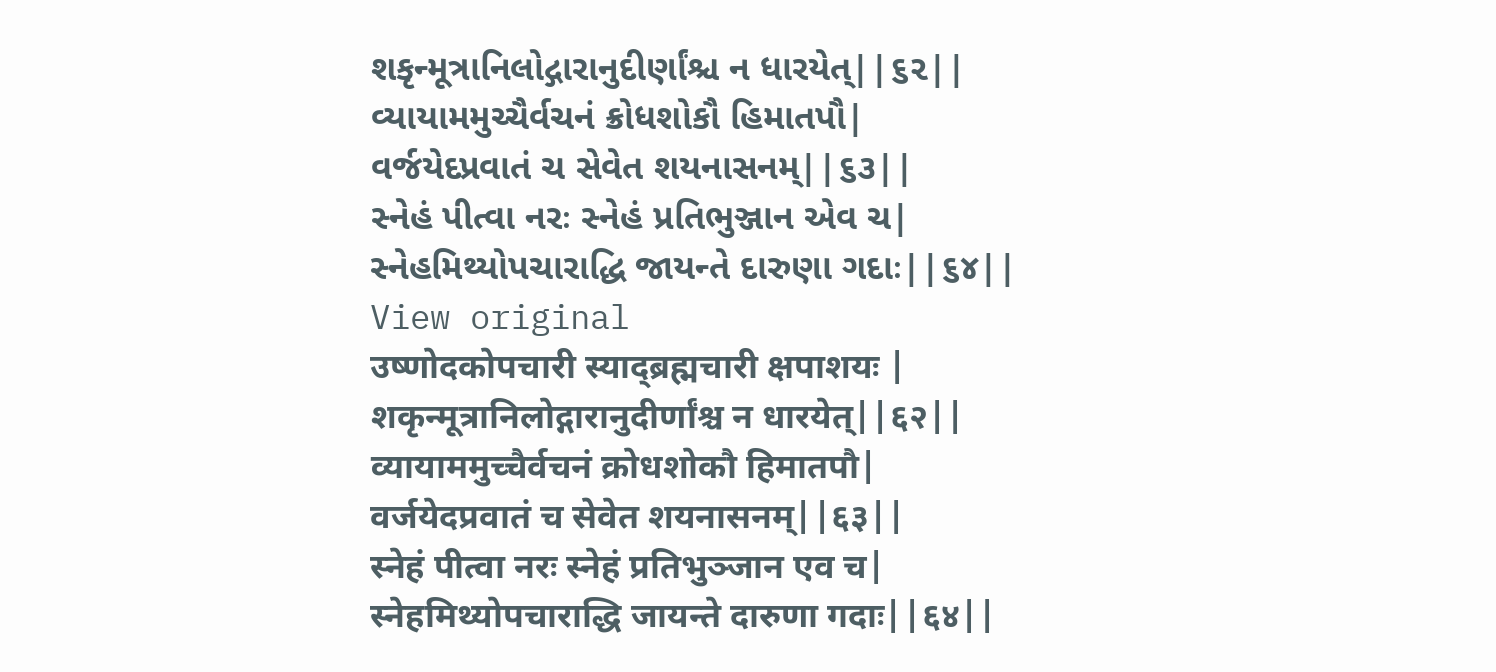શકૃન્મૂત્રાનિલોદ્ગારાનુદીર્ણાંશ્ચ ન ધારયેત્||૬૨||
વ્યાયામમુચ્ચૈર્વચનં ક્રોધશોકૌ હિમાતપૌ|
વર્જયેદપ્રવાતં ચ સેવેત શયનાસનમ્||૬૩||
સ્નેહં પીત્વા નરઃ સ્નેહં પ્રતિભુઞ્જાન એવ ચ|
સ્નેહમિથ્યોપચારાદ્ધિ જાયન્તે દારુણા ગદાઃ||૬૪||
View original
उष्णोदकोपचारी स्याद्ब्रह्मचारी क्षपाशयः |
शकृन्मूत्रानिलोद्गारानुदीर्णांश्च न धारयेत्||६२||
व्यायाममुच्चैर्वचनं क्रोधशोकौ हिमातपौ|
वर्जयेदप्रवातं च सेवेत शयनासनम्||६३||
स्नेहं पीत्वा नरः स्नेहं प्रतिभुञ्जान एव च|
स्नेहमिथ्योपचाराद्धि जायन्ते दारुणा गदाः||६४||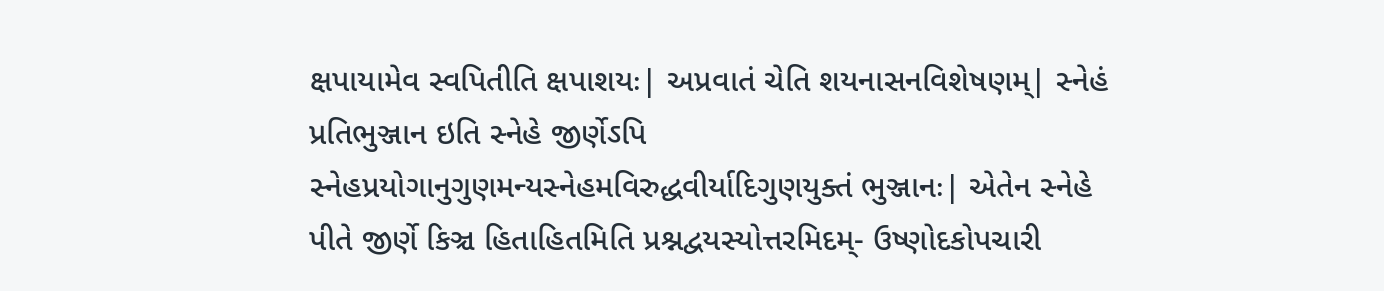ક્ષપાયામેવ સ્વપિતીતિ ક્ષપાશયઃ| અપ્રવાતં ચેતિ શયનાસનવિશેષણમ્| સ્નેહં પ્રતિભુઞ્જાન ઇતિ સ્નેહે જીર્ણેઽપિ સ્નેહપ્રયોગાનુગુણમન્યસ્નેહમવિરુદ્ધવીર્યાદિગુણયુક્તં ભુઞ્જાનઃ| એતેન સ્નેહે પીતે જીર્ણે કિઞ્ચ હિતાહિતમિતિ પ્રશ્નદ્વયસ્યોત્તરમિદમ્- ઉષ્ણોદકોપચારી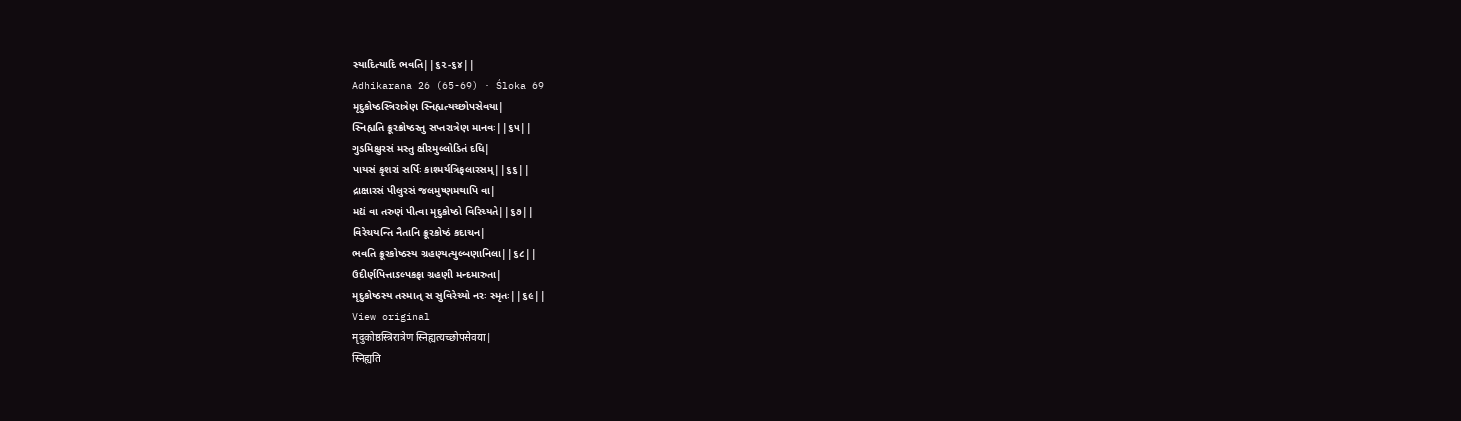સ્યાદિત્યાદિ ભવતિ||૬૨-૬૪||
Adhikarana 26 (65-69) · Śloka 69
મૃદુકોષ્ઠસ્ત્રિરાત્રેણ સ્નિહ્યત્યચ્છોપસેવયા|
સ્નિહ્યતિ ક્રૂરક્રોષ્ઠસ્તુ સપ્તરાત્રેણ માનવઃ||૬૫||
ગુડમિક્ષુરસં મસ્તુ ક્ષીરમુલ્લોડિતં દધિ|
પાયસં કૃશરાં સર્પિઃ કાશ્મર્યત્રિફલારસમ્||૬૬||
દ્રાક્ષારસં પીલુરસં જલમુષ્ણમથાપિ વા|
મદ્યં વા તરુણં પીત્વા મૃદુકોષ્ઠો વિરિચ્યતે||૬૭||
વિરેચયન્તિ નૈતાનિ ક્રૂરકોષ્ઠં કદાચન|
ભવતિ ક્રૂરકોષ્ઠસ્ય ગ્રહણ્યત્યુલ્બણાનિલા||૬૮||
ઉદીર્ણપિત્તાઽલ્પકફા ગ્રહણી મન્દમારુતા|
મૃદુકોષ્ઠસ્ય તસ્માત્ સ સુવિરેચ્યો નરઃ સ્મૃતઃ||૬૯||
View original
मृदुकोष्ठस्त्रिरात्रेण स्निह्यत्यच्छोपसेवया|
स्निह्यति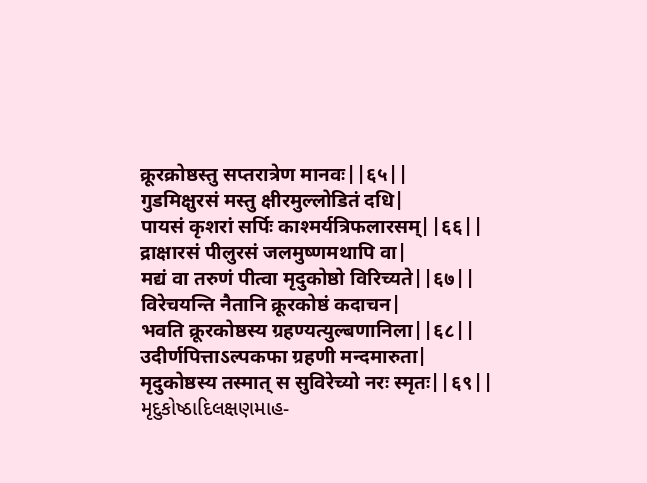क्रूरक्रोष्ठस्तु सप्तरात्रेण मानवः||६५||
गुडमिक्षुरसं मस्तु क्षीरमुल्लोडितं दधि|
पायसं कृशरां सर्पिः काश्मर्यत्रिफलारसम्||६६||
द्राक्षारसं पीलुरसं जलमुष्णमथापि वा|
मद्यं वा तरुणं पीत्वा मृदुकोष्ठो विरिच्यते||६७||
विरेचयन्ति नैतानि क्रूरकोष्ठं कदाचन|
भवति क्रूरकोष्ठस्य ग्रहण्यत्युल्बणानिला||६८||
उदीर्णपित्ताऽल्पकफा ग्रहणी मन्दमारुता|
मृदुकोष्ठस्य तस्मात् स सुविरेच्यो नरः स्मृतः||६९||
મૃદુકોષ્ઠાદિલક્ષણમાહ-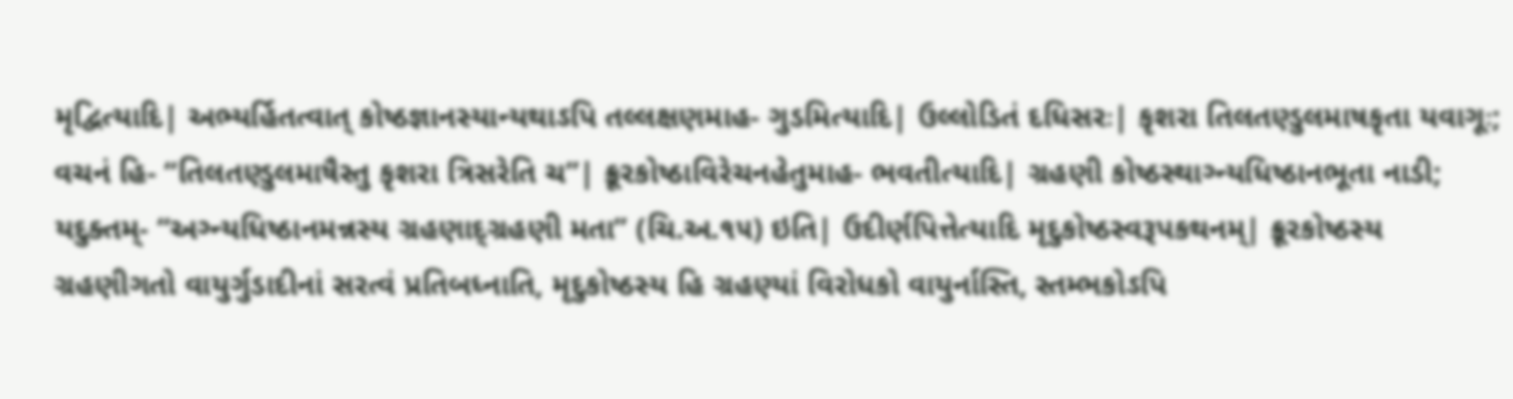મૃદ્વિત્યાદિ| અભ્યર્હિતત્વાત્ કોષ્ઠજ્ઞાનસ્યાન્યથાઽપિ તલ્લક્ષણમાહ- ગુડમિત્યાદિ| ઉલ્લોડિતં દધિસરઃ| કૃશરા તિલતણ્ડુલમાષકૃતા યવાગૂઃ; વચનં હિ- “તિલતણ્ડુલમાષૈસ્તુ કૃશરા ત્રિસરેતિ ચ”| ક્રૂરકોષ્ઠાવિરેચનહેતુમાહ- ભવતીત્યાદિ| ગ્રહણી કોષ્ઠસ્થાગ્ન્યધિષ્ઠાનભૂતા નાડી; યદુક્તમ્- “અગ્ન્યધિષ્ઠાનમન્નસ્ય ગ્રહણાદ્ગ્રહણી મતા” (ચિ.અ.૧૫) ઇતિ| ઉદીર્ણપિત્તેત્યાદિ મૃદુકોષ્ઠસ્વરૂપકથનમ્| ક્રૂરકોષ્ઠસ્ય ગ્રહણીગતો વાયુર્ગુડાદીનાં સરત્વં પ્રતિબધ્નાતિ, મૃદુકોષ્ઠસ્ય હિ ગ્રહણ્યાં વિરોધકો વાયુર્નાસ્તિ, સ્તમ્ભકોઽપિ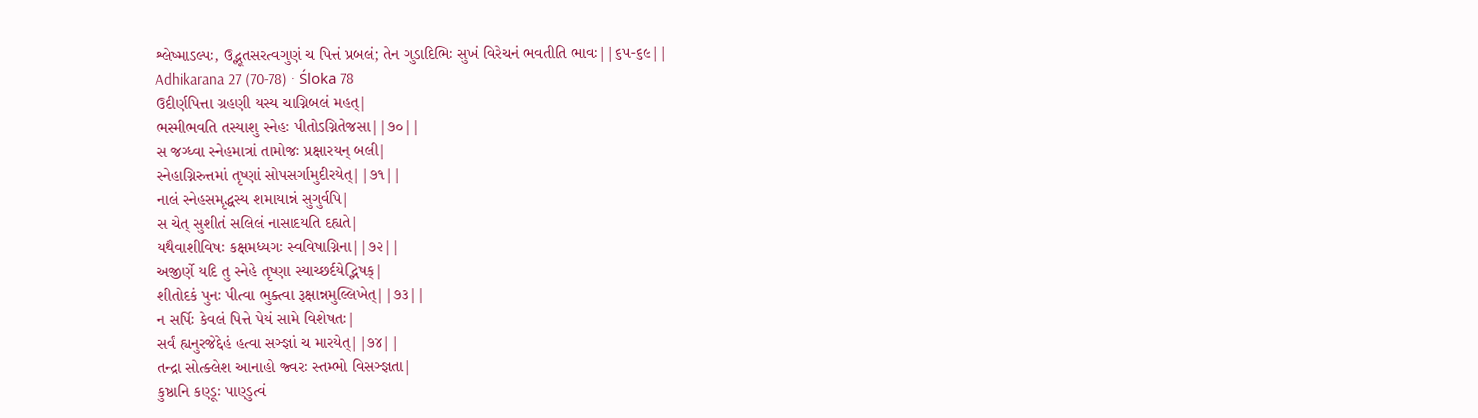શ્લેષ્માઽલ્પઃ, ઉદ્ભૂતસરત્વગુણં ચ પિત્તં પ્રબલં; તેન ગુડાદિભિઃ સુખં વિરેચનં ભવતીતિ ભાવઃ||૬૫-૬૯||
Adhikarana 27 (70-78) · Śloka 78
ઉદીર્ણપિત્તા ગ્રહણી યસ્ય ચાગ્નિબલં મહત્|
ભસ્મીભવતિ તસ્યાશુ સ્નેહઃ પીતોઽગ્નિતેજસા||૭૦||
સ જગ્ધ્વા સ્નેહમાત્રાં તામોજઃ પ્રક્ષારયન્ બલી|
સ્નેહાગ્નિરુત્તમાં તૃષ્ણાં સોપસર્ગામુદીરયેત્||૭૧||
નાલં સ્નેહસમૃદ્ધસ્ય શમાયાન્નં સુગુર્વપિ|
સ ચેત્ સુશીતં સલિલં નાસાદયતિ દહ્યતે|
યથૈવાશીવિષઃ કક્ષમધ્યગઃ સ્વવિષાગ્નિના||૭૨||
અજીર્ણે યદિ તુ સ્નેહે તૃષ્ણા સ્યાચ્છર્દયેદ્ભિષક્|
શીતોદકં પુનઃ પીત્વા ભુક્ત્વા રૂક્ષાન્નમુલ્લિખેત્||૭૩||
ન સર્પિઃ કેવલં પિત્તે પેયં સામે વિશેષતઃ|
સર્વં હ્યનુરજેદ્દેહં હત્વા સઞ્જ્ઞાં ચ મારયેત્||૭૪||
તન્દ્રા સોત્ક્લેશ આનાહો જ્વરઃ સ્તમ્ભો વિસઞ્જ્ઞતા|
કુષ્ઠાનિ કણ્ડૂઃ પાણ્ડુત્વં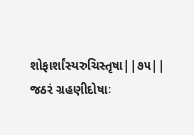શોફાર્શાંસ્યરુચિસ્તૃષા||૭૫||
જઠરં ગ્રહણીદોષાઃ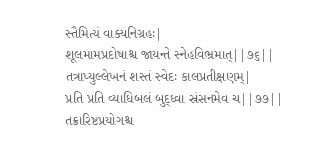સ્તૈમિત્યં વાક્યનિગ્રહઃ|
શૂલમામપ્રદોષાશ્ચ જાયન્તે સ્નેહવિભ્રમાત્||૭૬||
તત્રાપ્યુલ્લેખનં શસ્તં સ્વેદઃ કાલપ્રતીક્ષણમ્|
પ્રતિ પ્રતિ વ્યાધિબલં બુદ્ધ્વા સ્રંસનમેવ ચ||૭૭||
તક્રારિષ્ટપ્રયોગશ્ચ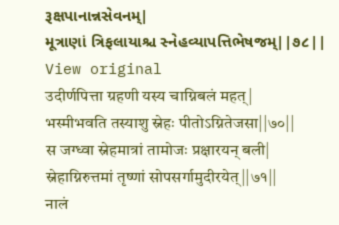રૂક્ષપાનાન્નસેવનમ્|
મૂત્રાણાં ત્રિફલાયાશ્ચ સ્નેહવ્યાપત્તિભેષજમ્||૭૮||
View original
उदीर्णपित्ता ग्रहणी यस्य चाग्निबलं महत्|
भस्मीभवति तस्याशु स्नेहः पीतोऽग्नितेजसा||७०||
स जग्ध्वा स्नेहमात्रां तामोजः प्रक्षारयन् बली|
स्नेहाग्निरुत्तमां तृष्णां सोपसर्गामुदीरयेत्||७१||
नालं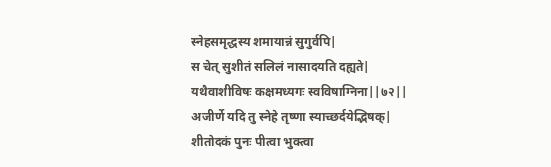स्नेहसमृद्धस्य शमायान्नं सुगुर्वपि|
स चेत् सुशीतं सलिलं नासादयति दह्यते|
यथैवाशीविषः कक्षमध्यगः स्वविषाग्निना||७२||
अजीर्णे यदि तु स्नेहे तृष्णा स्याच्छर्दयेद्भिषक्|
शीतोदकं पुनः पीत्वा भुक्त्वा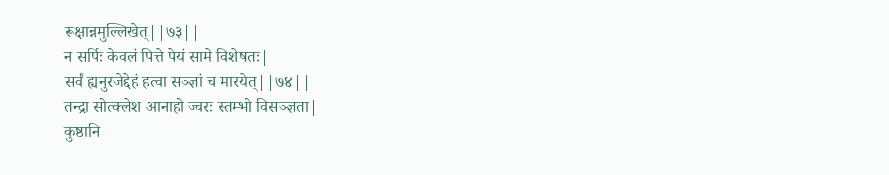रूक्षान्नमुल्लिखेत्||७३||
न सर्पिः केवलं पित्ते पेयं सामे विशेषतः|
सर्वं ह्यनुरजेद्देहं हत्वा सञ्ज्ञां च मारयेत्||७४||
तन्द्रा सोत्क्लेश आनाहो ज्वरः स्तम्भो विसञ्ज्ञता|
कुष्ठानि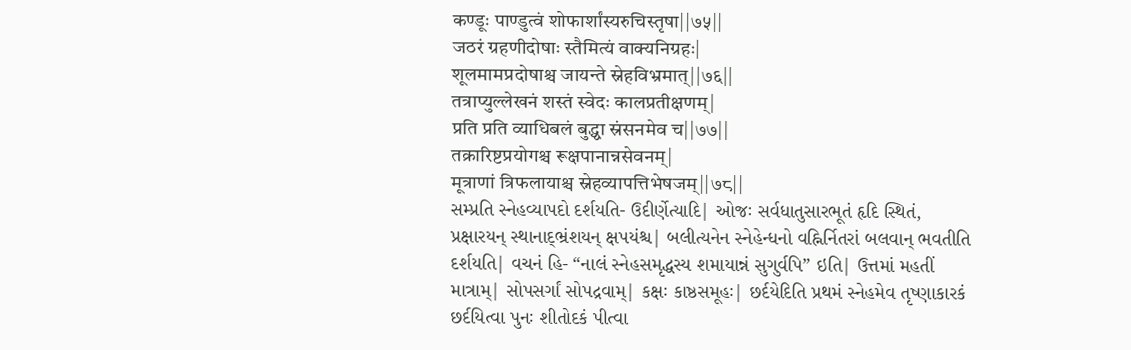कण्डूः पाण्डुत्वं शोफार्शांस्यरुचिस्तृषा||७५||
जठरं ग्रहणीदोषाः स्तैमित्यं वाक्यनिग्रहः|
शूलमामप्रदोषाश्च जायन्ते स्नेहविभ्रमात्||७६||
तत्राप्युल्लेखनं शस्तं स्वेदः कालप्रतीक्षणम्|
प्रति प्रति व्याधिबलं बुद्ध्वा स्रंसनमेव च||७७||
तक्रारिष्टप्रयोगश्च रूक्षपानान्नसेवनम्|
मूत्राणां त्रिफलायाश्च स्नेहव्यापत्तिभेषजम्||७८||
સમ્પ્રતિ સ્નેહવ્યાપદો દર્શયતિ- ઉદીર્ણેત્યાદિ| ઓજઃ સર્વધાતુસારભૂતં હૃદિ સ્થિતં, પ્રક્ષારયન્ સ્થાનાદ્ભ્રંશયન્ ક્ષપયંશ્ચ| બલીત્યનેન સ્નેહેન્ધનો વહ્નિર્નિતરાં બલવાન્ ભવતીતિ દર્શયતિ| વચનં હિ- “નાલં સ્નેહસમૃદ્ધસ્ય શમાયાન્નં સુગુર્વપિ” ઇતિ| ઉત્તમાં મહતીં માત્રામ્| સોપસર્ગાં સોપદ્રવામ્| કક્ષઃ કાષ્ઠસમૂહઃ| છર્દયેદિતિ પ્રથમં સ્નેહમેવ તૃષ્ણાકારકં છર્દયિત્વા પુનઃ શીતોદકં પીત્વા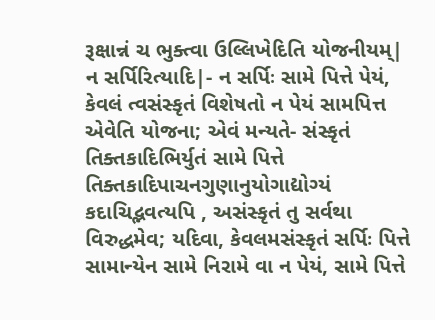રૂક્ષાન્નં ચ ભુક્ત્વા ઉલ્લિખેદિતિ યોજનીયમ્| ન સર્પિરિત્યાદિ|- ન સર્પિઃ સામે પિત્તે પેયં, કેવલં ત્વસંસ્કૃતં વિશેષતો ન પેયં સામપિત્ત એવેતિ યોજના; એવં મન્યતે- સંસ્કૃતં તિક્તકાદિભિર્યુતં સામે પિત્તે તિક્તકાદિપાચનગુણાનુયોગાદ્યોગ્યં કદાચિદ્ભવત્યપિ , અસંસ્કૃતં તુ સર્વથા વિરુદ્ધમેવ; યદિવા, કેવલમસંસ્કૃતં સર્પિઃ પિત્તે સામાન્યેન સામે નિરામે વા ન પેયં, સામે પિત્તે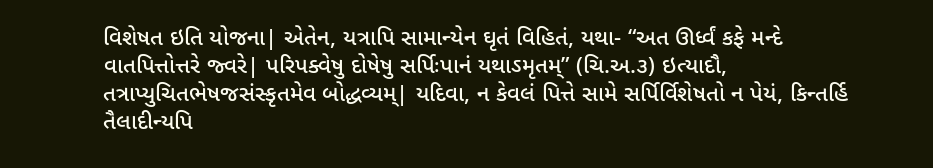વિશેષત ઇતિ યોજના| એતેન, યત્રાપિ સામાન્યેન ઘૃતં વિહિતં, યથા- “અત ઊર્ધ્વં કફે મન્દે વાતપિત્તોત્તરે જ્વરે| પરિપક્વેષુ દોષેષુ સર્પિઃપાનં યથાઽમૃતમ્” (ચિ.અ.૩) ઇત્યાદૌ, તત્રાપ્યુચિતભેષજસંસ્કૃતમેવ બોદ્ધવ્યમ્| યદિવા, ન કેવલં પિત્તે સામે સર્પિર્વિશેષતો ન પેયં, કિન્તર્હિ તૈલાદીન્યપિ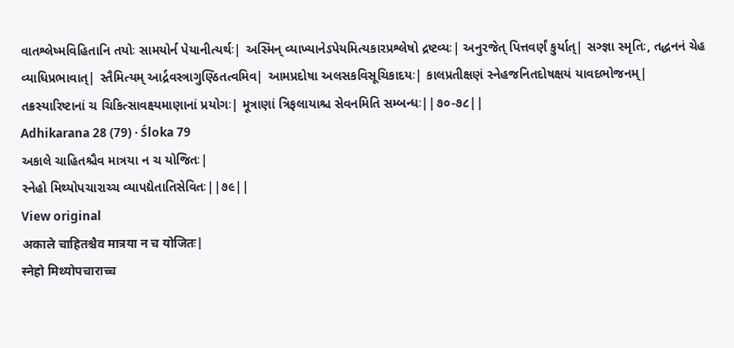વાતશ્લેષ્મવિહિતાનિ તયોઃ સામયોર્ન પેયાનીત્યર્થઃ| અસ્મિન્ વ્યાખ્યાનેઽપેયમિત્યકારપ્રશ્લેષો દ્રષ્ટવ્યઃ| અનુરજેત્ પિત્તવર્ણં કુર્યાત્| સઞ્જ્ઞા સ્મૃતિઃ, તદ્ધનનં ચેહ વ્યાધિપ્રભાવાત્| સ્તૈમિત્યમ્ આર્દ્રવસ્ત્રાગુણ્ઠિતત્વમિવ| આમપ્રદોષા અલસકવિસૂચિકાદયઃ| કાલપ્રતીક્ષણં સ્નેહજનિતદોષક્ષયં યાવદભોજનમ્| તક્રસ્યારિષ્ટાનાં ચ ચિકિત્સાવક્ષ્યમાણાનાં પ્રયોગઃ| મૂત્રાણાં ત્રિફલાયાશ્ચ સેવનમિતિ સમ્બન્ધઃ||૭૦-૭૮||
Adhikarana 28 (79) · Śloka 79
અકાલે ચાહિતશ્ચૈવ માત્રયા ન ચ યોજિતઃ|
સ્નેહો મિથ્યોપચારાચ્ચ વ્યાપદ્યેતાતિસેવિતઃ||૭૯||
View original
अकाले चाहितश्चैव मात्रया न च योजितः|
स्नेहो मिथ्योपचाराच्च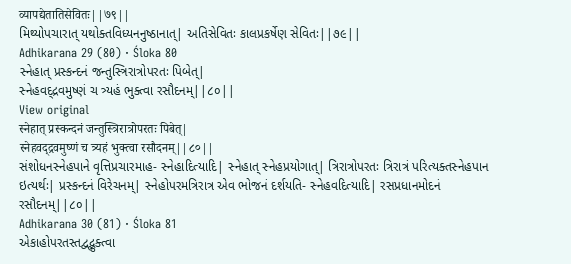व्यापद्येतातिसेवितः||७९||
મિથ્યોપચારાત્ યથોક્તવિધ્યનનુષ્ઠાનાત્| અતિસેવિતઃ કાલપ્રકર્ષેણ સેવિતઃ||૭૯||
Adhikarana 29 (80) · Śloka 80
સ્નેહાત્ પ્રસ્કન્દનં જન્તુસ્ત્રિરાત્રોપરતઃ પિબેત્|
સ્નેહવદ્દ્રવમુષ્ણં ચ ત્ર્યહં ભુક્ત્વા રસૌદનમ્||૮૦||
View original
स्नेहात् प्रस्कन्दनं जन्तुस्त्रिरात्रोपरतः पिबेत्|
स्नेहवद्द्रवमुष्णं च त्र्यहं भुक्त्वा रसौदनम्||८०||
સંશોધનસ્નેહપાને વૃત્તિપ્રચારમાહ- સ્નેહાદિત્યાદિ| સ્નેહાત્ સ્નેહપ્રયોગાત્| ત્રિરાત્રોપરતઃ ત્રિરાત્રં પરિત્યક્તસ્નેહપાન ઇત્યર્થઃ| પ્રસ્કન્દનં વિરેચનમ્| સ્નેહોપરમત્રિરાત્ર એવ ભોજનં દર્શયતિ- સ્નેહવદિત્યાદિ| રસપ્રધાનમોદનં રસૌદનમ્||૮૦||
Adhikarana 30 (81) · Śloka 81
એકાહોપરતસ્તદ્વદ્ભુક્ત્વા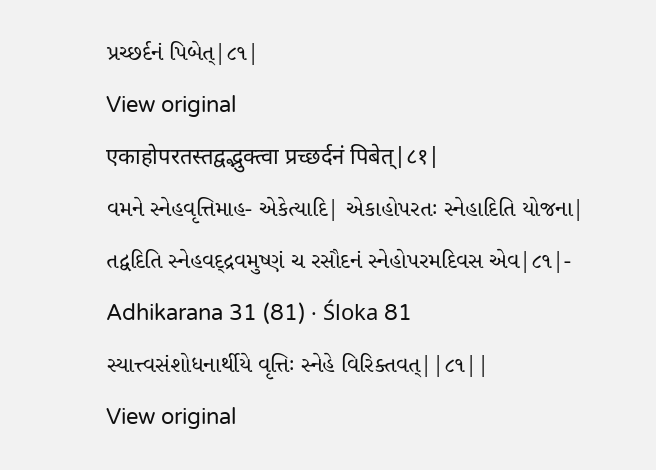પ્રચ્છર્દનં પિબેત્|૮૧|
View original
एकाहोपरतस्तद्वद्भुक्त्वा प्रच्छर्दनं पिबेत्|८१|
વમને સ્નેહવૃત્તિમાહ- એકેત્યાદિ| એકાહોપરતઃ સ્નેહાદિતિ યોજના| તદ્વદિતિ સ્નેહવદ્દ્રવમુષ્ણં ચ રસૌદનં સ્નેહોપરમદિવસ એવ|૮૧|-
Adhikarana 31 (81) · Śloka 81
સ્યાત્ત્વસંશોધનાર્થીયે વૃત્તિઃ સ્નેહે વિરિક્તવત્||૮૧||
View original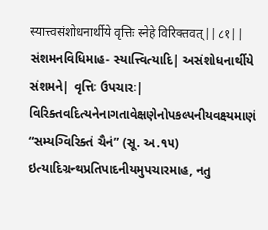स्यात्त्वसंशोधनार्थीये वृत्तिः स्नेहे विरिक्तवत्||८१||
સંશમનવિધિમાહ- સ્યાત્ત્વિત્યાદિ| અસંશોધનાર્થીયે સંશમને| વૃત્તિઃ ઉપચારઃ| વિરિક્તવદિત્યનેનાગતાવેક્ષણેનોપકલ્પનીયવક્ષ્યમાણં “સમ્યગ્વિરિક્તં ચૈનં” (સૂ. અ.૧૫) ઇત્યાદિગ્રન્થપ્રતિપાદનીયમુપચારમાહ, નતુ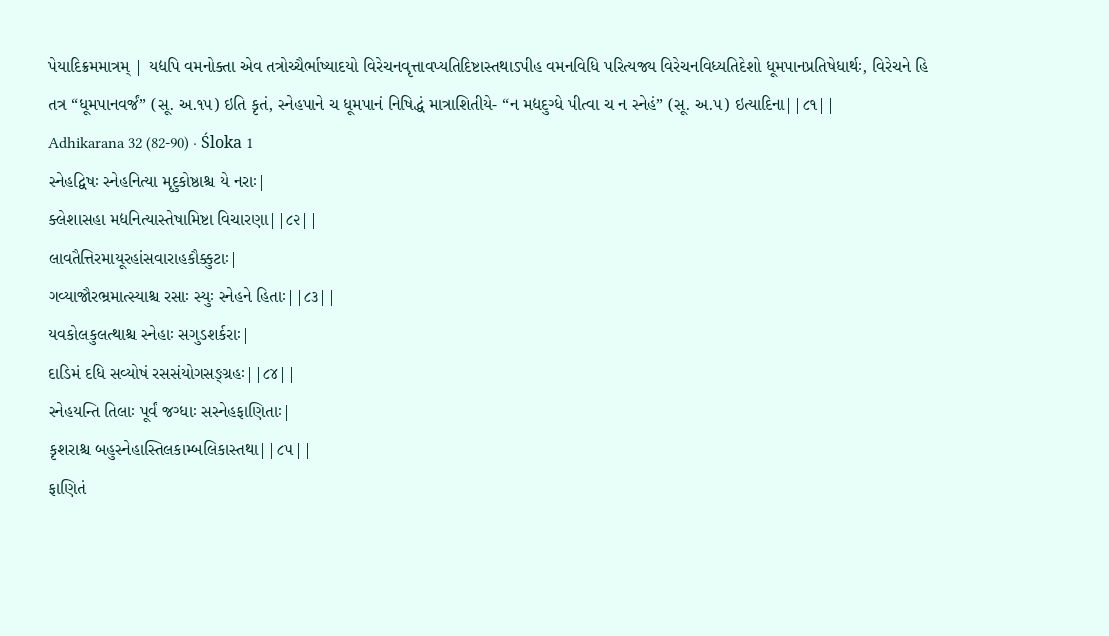પેયાદિક્રમમાત્રમ્ | યદ્યપિ વમનોક્તા એવ તત્રોચ્ચૈર્ભાષ્યાદયો વિરેચનવૃત્તાવપ્યતિદિષ્ટાસ્તથાઽપીહ વમનવિધિ પરિત્યજ્ય વિરેચનવિધ્યતિદેશો ધૂમપાનપ્રતિષેધાર્થઃ, વિરેચને હિ તત્ર “ધૂમપાનવર્જં” (સૂ. અ.૧૫) ઇતિ કૃતં, સ્નેહપાને ચ ધૂમપાનં નિષિદ્ધં માત્રાશિતીયે- “ન મદ્યદુગ્ધે પીત્વા ચ ન સ્નેહં” (સૂ. અ.૫) ઇત્યાદિના||૮૧||
Adhikarana 32 (82-90) · Śloka 1
સ્નેહદ્વિષઃ સ્નેહનિત્યા મૃદુકોષ્ઠાશ્ચ યે નરાઃ|
ક્લેશાસહા મદ્યનિત્યાસ્તેષામિષ્ટા વિચારણા||૮૨||
લાવતૈત્તિરમાયૂરહાંસવારાહકૌક્કુટાઃ|
ગવ્યાજૌરભ્રમાત્સ્યાશ્ચ રસાઃ સ્યુઃ સ્નેહને હિતાઃ||૮૩||
યવકોલકુલત્થાશ્ચ સ્નેહાઃ સગુડશર્કરાઃ|
દાડિમં દધિ સવ્યોષં રસસંયોગસઙ્ગ્રહઃ||૮૪||
સ્નેહયન્તિ તિલાઃ પૂર્વં જગ્ધાઃ સસ્નેહફાણિતાઃ|
કૃશરાશ્ચ બહુસ્નેહાસ્તિલકામ્બલિકાસ્તથા||૮૫||
ફાણિતં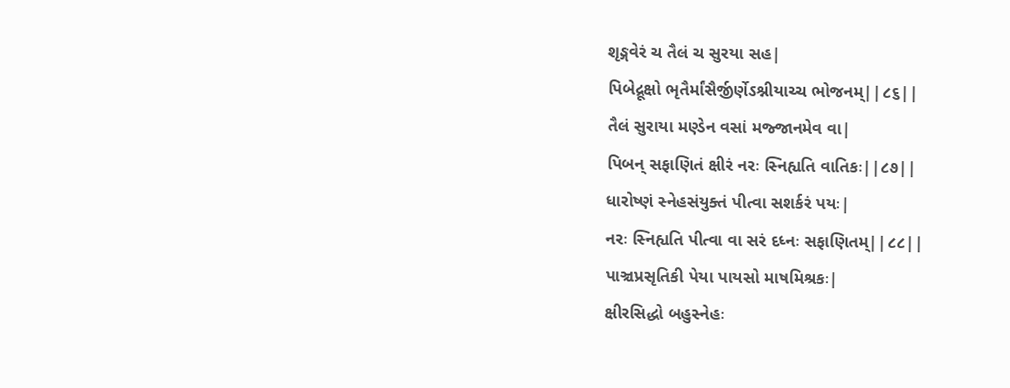શૃઙ્ગવેરં ચ તૈલં ચ સુરયા સહ|
પિબેદ્રૂક્ષો ભૃતૈર્માંસૈર્જીર્ણેઽશ્નીયાચ્ચ ભોજનમ્||૮૬||
તૈલં સુરાયા મણ્ડેન વસાં મજ્જાનમેવ વા|
પિબન્ સફાણિતં ક્ષીરં નરઃ સ્નિહ્યતિ વાતિકઃ||૮૭||
ધારોષ્ણં સ્નેહસંયુક્તં પીત્વા સશર્કરં પયઃ|
નરઃ સ્નિહ્યતિ પીત્વા વા સરં દધ્નઃ સફાણિતમ્||૮૮||
પાઞ્ચપ્રસૃતિકી પેયા પાયસો માષમિશ્રકઃ|
ક્ષીરસિદ્ધો બહુસ્નેહઃ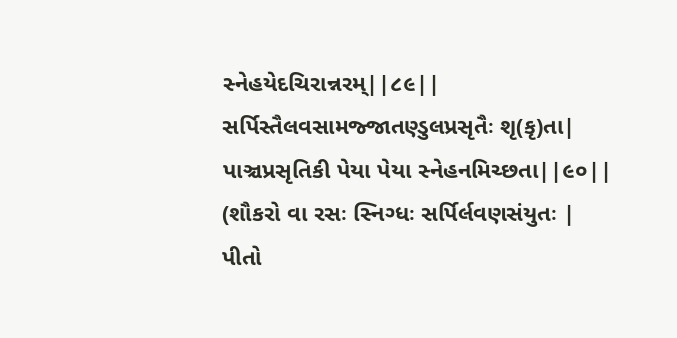સ્નેહયેદચિરાન્નરમ્||૮૯||
સર્પિસ્તૈલવસામજ્જાતણ્ડુલપ્રસૃતૈઃ શૃ(કૃ)તા|
પાઞ્ચપ્રસૃતિકી પેયા પેયા સ્નેહનમિચ્છતા||૯૦||
(શૌકરો વા રસઃ સ્નિગ્ધઃ સર્પિર્લવણસંયુતઃ |
પીતો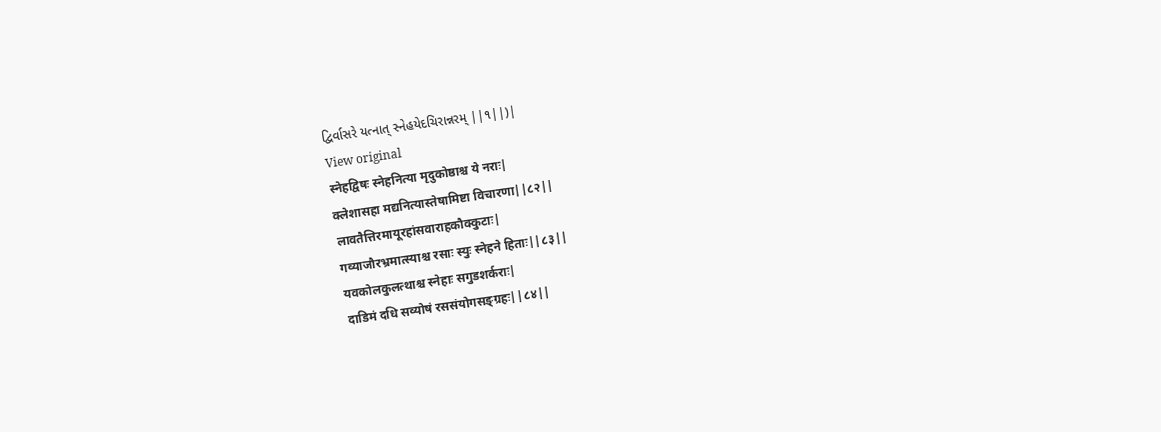દ્વિર્વાસરે યત્નાત્ સ્નેહયેદચિરાન્નરમ્ ||૧||)|
View original
स्नेहद्विषः स्नेहनित्या मृदुकोष्ठाश्च ये नराः|
क्लेशासहा मद्यनित्यास्तेषामिष्टा विचारणा||८२||
लावतैत्तिरमायूरहांसवाराहकौक्कुटाः|
गव्याजौरभ्रमात्स्याश्च रसाः स्युः स्नेहने हिताः||८३||
यवकोलकुलत्थाश्च स्नेहाः सगुडशर्कराः|
दाडिमं दधि सव्योषं रससंयोगसङ्ग्रहः||८४||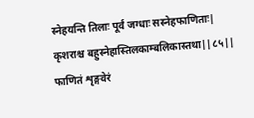स्नेहयन्ति तिलाः पूर्वं जग्धाः सस्नेहफाणिताः|
कृशराश्च बहुस्नेहास्तिलकाम्बलिकास्तथा||८५||
फाणितं शृङ्गवेरं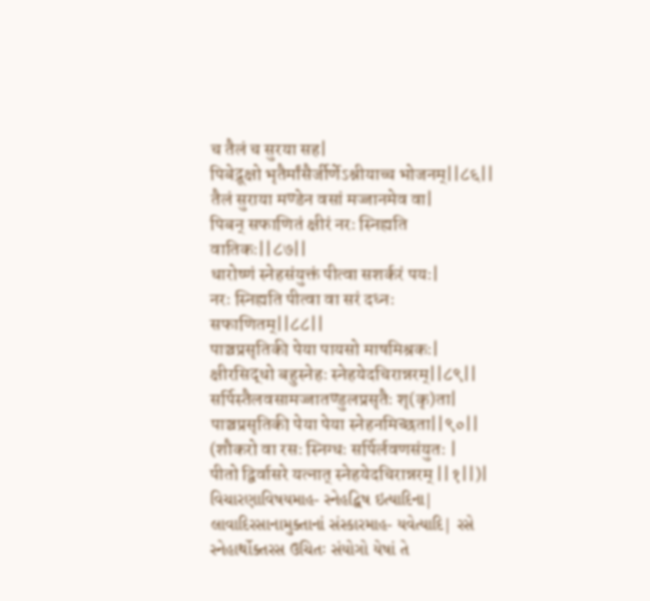च तैलं च सुरया सह|
पिबेद्रूक्षो भृतैर्मांसैर्जीर्णेऽश्नीयाच्च भोजनम्||८६||
तैलं सुराया मण्डेन वसां मज्जानमेव वा|
पिबन् सफाणितं क्षीरं नरः स्निह्यति वातिकः||८७||
धारोष्णं स्नेहसंयुक्तं पीत्वा सशर्करं पयः|
नरः स्निह्यति पीत्वा वा सरं दध्नः सफाणितम्||८८||
पाञ्चप्रसृतिकी पेया पायसो माषमिश्रकः|
क्षीरसिद्धो बहुस्नेहः स्नेहयेदचिरान्नरम्||८९||
सर्पिस्तैलवसामज्जातण्डुलप्रसृतैः शृ(कृ)ता|
पाञ्चप्रसृतिकी पेया पेया स्नेहनमिच्छता||९०||
(शौकरो वा रसः स्निग्धः सर्पिर्लवणसंयुतः |
पीतो द्विर्वासरे यत्नात् स्नेहयेदचिरान्नरम् ||१||)|
વિચારણાવિષયમાહ- સ્નેહદ્વિષ ઇત્યાદિના| લાવાદિરસાનામુક્તાનાં સંસ્કારમાહ- યવેત્યાદિ| રસે સ્નેહાર્થોક્તરસ ઉચિતઃ સંયોગો યેષાં તે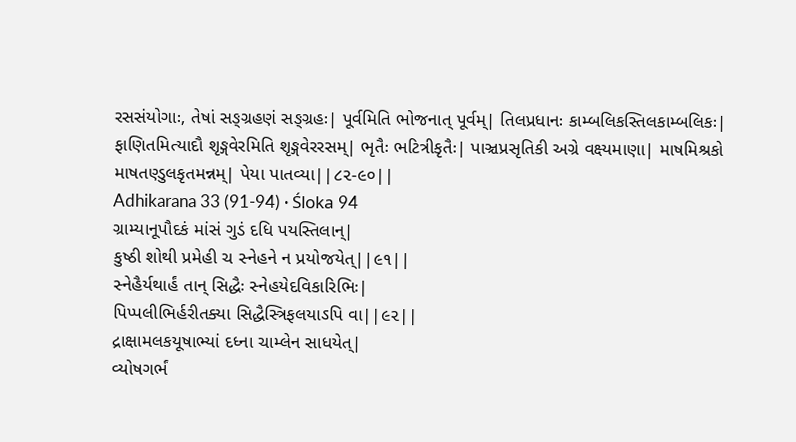રસસંયોગાઃ, તેષાં સઙ્ગ્રહણં સઙ્ગ્રહઃ| પૂર્વમિતિ ભોજનાત્ પૂર્વમ્| તિલપ્રધાનઃ કામ્બલિકસ્તિલકામ્બલિકઃ| ફાણિતમિત્યાદૌ શૃઙ્ગવેરમિતિ શૃઙ્ગવેરરસમ્| ભૃતૈઃ ભટિત્રીકૃતૈઃ| પાઞ્ચપ્રસૃતિકી અગ્રે વક્ષ્યમાણા| માષમિશ્રકો માષતણ્ડુલકૃતમન્નમ્| પેયા પાતવ્યા||૮૨-૯૦||
Adhikarana 33 (91-94) · Śloka 94
ગ્રામ્યાનૂપૌદકં માંસં ગુડં દધિ પયસ્તિલાન્|
કુષ્ઠી શોથી પ્રમેહી ચ સ્નેહને ન પ્રયોજયેત્||૯૧||
સ્નેહૈર્યથાર્હં તાન્ સિદ્ધૈઃ સ્નેહયેદવિકારિભિઃ|
પિપ્પલીભિર્હરીતક્યા સિદ્ધૈસ્ત્રિફલયાઽપિ વા||૯૨||
દ્રાક્ષામલકયૂષાભ્યાં દધ્ના ચામ્લેન સાધયેત્|
વ્યોષગર્ભં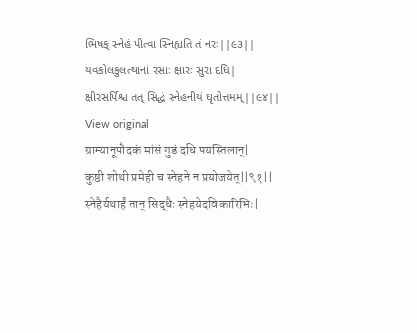ભિષક્ સ્નેહં પીત્વા સ્નિહ્યતિ તં નરઃ||૯૩||
યવકોલકુલત્થાનાં રસાઃ ક્ષારઃ સુરા દધિ|
ક્ષીરસર્પિશ્ચ તત્ સિદ્ધં સ્નેહનીયં ઘૃતોત્તમમ્||૯૪||
View original
ग्राम्यानूपौदकं मांसं गुडं दधि पयस्तिलान्|
कुष्ठी शोथी प्रमेही च स्नेहने न प्रयोजयेत्||९१||
स्नेहैर्यथार्हं तान् सिद्धैः स्नेहयेदविकारिभिः|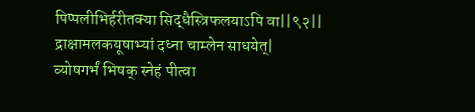पिप्पलीभिर्हरीतक्या सिद्धैस्त्रिफलयाऽपि वा||९२||
द्राक्षामलकयूषाभ्यां दध्ना चाम्लेन साधयेत्|
व्योषगर्भं भिषक् स्नेहं पीत्वा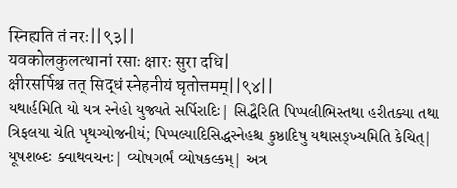स्निह्यति तं नरः||९३||
यवकोलकुलत्थानां रसाः क्षारः सुरा दधि|
क्षीरसर्पिश्च तत् सिद्धं स्नेहनीयं घृतोत्तमम्||९४||
યથાર્હમિતિ યો યત્ર સ્નેહો યુજ્યતે સર્પિરાદિઃ| સિદ્ધૈરિતિ પિપ્પલીભિસ્તથા હરીતક્યા તથા ત્રિફલયા ચેતિ પૃથગ્યોજનીયં; પિપ્પલ્યાદિસિદ્ધસ્નેહશ્ચ કુષ્ઠાદિષુ યથાસઙ્ખ્યમિતિ કેચિત્| યૂષશબ્દઃ ક્વાથવચનઃ| વ્યોષગર્ભં વ્યોષકલ્કમ્| અત્ર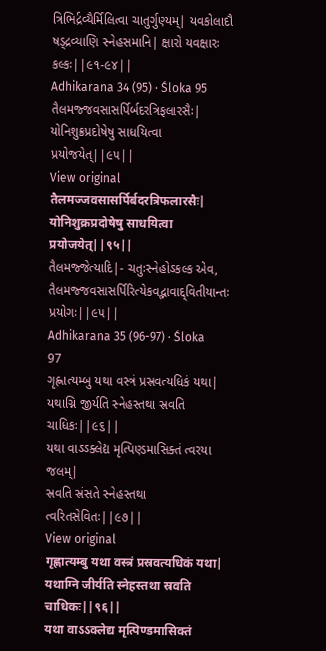ત્રિભિર્દ્રવ્યૈર્મિલિત્વા ચાતુર્ગુણ્યમ્| યવકોલાદૌ ષડ્દ્રવ્યાણિ સ્નેહસમાનિ| ક્ષારો યવક્ષારઃ કલ્કઃ||૯૧-૯૪||
Adhikarana 34 (95) · Śloka 95
તૈલમજ્જવસાસર્પિર્બદરત્રિફલારસૈઃ|
યોનિશુક્રપ્રદોષેષુ સાધયિત્વા પ્રયોજયેત્||૯૫||
View original
तैलमज्जवसासर्पिर्बदरत्रिफलारसैः|
योनिशुक्रप्रदोषेषु साधयित्वा प्रयोजयेत्||९५||
તૈલમજ્જેત્યાદિ|- ચતુઃસ્નેહોઽકલ્ક એવ, તૈલમજ્જવસાસર્પિરિત્યેકવદ્ભાવાદ્દ્વિતીયાન્તઃ પ્રયોગઃ||૯૫||
Adhikarana 35 (96-97) · Śloka 97
ગૃહ્ણાત્યમ્બુ યથા વસ્ત્રં પ્રસ્રવત્યધિકં યથા|
યથાગ્નિ જીર્યતિ સ્નેહસ્તથા સ્રવતિ ચાધિકઃ||૯૬||
યથા વાઽઽક્લેદ્ય મૃત્પિણ્ડમાસિક્તં ત્વરયા જલમ્|
સ્રવતિ સ્રંસતે સ્નેહસ્તથા ત્વરિતસેવિતઃ||૯૭||
View original
गृह्णात्यम्बु यथा वस्त्रं प्रस्रवत्यधिकं यथा|
यथाग्नि जीर्यति स्नेहस्तथा स्रवति चाधिकः||९६||
यथा वाऽऽक्लेद्य मृत्पिण्डमासिक्तं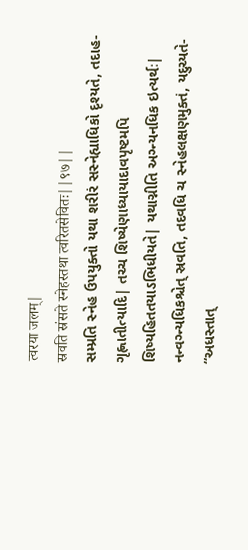त्वरया जलम्|
स्रवति स्रंसते स्नेहस्तथा त्वरितसेवितः||९७||
સમ્પ્રતિ સ્નેહ ઉપયુક્તો યથા શરીરં સસ્નેહ્યાધિકો દૃશ્યતે, તદાહ- ગૃહ્ણાતીત્યાદિ| તચ્ચ શિષ્યેણાધ્યાયાદાવપૃષ્ટમપિ શિષ્યહિતતયાઽભિધીયતે| યથાગ્નીતિ અગ્ન્યનધિક ઇત્યર્થઃ| નન્વગ્ન્યધિકશ્ચેત્ સ્રવતિ, તદવધિ ચ સ્નેહલક્ષણમુક્તં, યદુચ્યતે- “અધસ્તાત્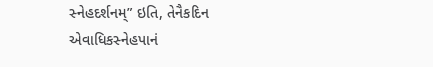સ્નેહદર્શનમ્” ઇતિ, તેનૈકદિન એવાધિકસ્નેહપાનં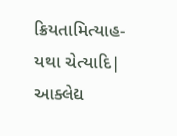ક્રિયતામિત્યાહ- યથા ચેત્યાદિ| આક્લેદ્ય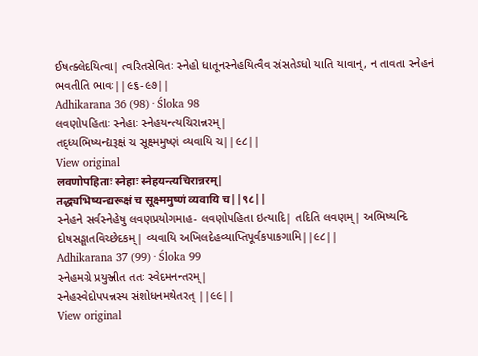ઈષત્ક્લેદયિત્વા| ત્વરિતસેવિતઃ સ્નેહો ધાતૂનસ્નેહયિત્વૈવ સ્રંસતેઽધો યાતિ યાવાન્, ન તાવતા સ્નેહનં ભવતીતિ ભાવઃ||૯૬-૯૭||
Adhikarana 36 (98) · Śloka 98
લવણોપહિતાઃ સ્નેહાઃ સ્નેહયન્ત્યચિરાન્નરમ્|
તદ્ધ્યભિષ્યન્દ્યરૂક્ષં ચ સૂક્ષ્મમુષ્ણં વ્યવાયિ ચ||૯૮||
View original
लवणोपहिताः स्नेहाः स्नेहयन्त्यचिरान्नरम्|
तद्ध्यभिष्यन्द्यरूक्षं च सूक्ष्ममुष्णं व्यवायि च||९८||
સ્નેહને સર્વસ્નેહેષુ લવણપ્રયોગમાહ- લવણોપહિતા ઇત્યાદિ| તદિતિ લવણમ્| અભિષ્યન્દિ દોષસઙ્ઘાતવિચ્છેદકમ્| વ્યવાયિ અખિલદેહવ્યાપ્તિપૂર્વકપાકગામિ||૯૮||
Adhikarana 37 (99) · Śloka 99
સ્નેહમગ્રે પ્રયુઞ્જીત તતઃ સ્વેદમનન્તરમ્|
સ્નેહસ્વેદોપપન્નસ્ય સંશોધનમથેતરત્ ||૯૯||
View original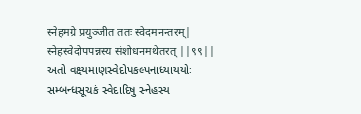स्नेहमग्रे प्रयुञ्जीत ततः स्वेदमनन्तरम्|
स्नेहस्वेदोपपन्नस्य संशोधनमथेतरत् ||९९||
અતો વક્ષ્યમાણસ્વેદોપકલ્પનાધ્યાયયોઃ સમ્બન્ધસૂચકં સ્વેદાદિષુ સ્નેહસ્ય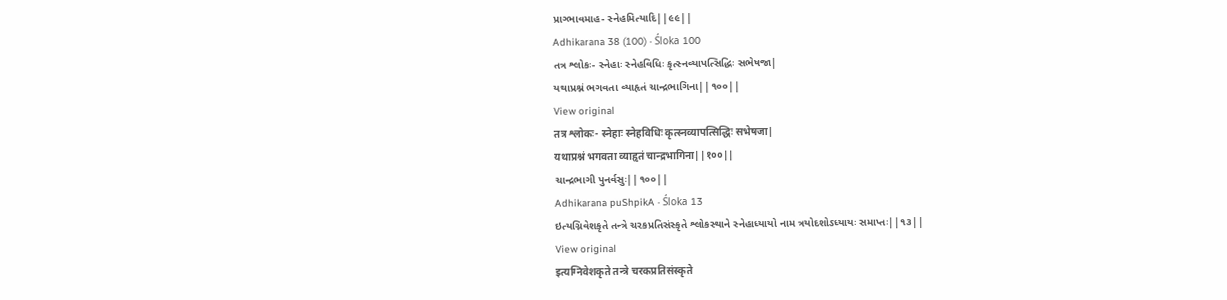પ્રાગ્ભાવમાહ- સ્નેહમિત્યાદિ||૯૯||
Adhikarana 38 (100) · Śloka 100
તત્ર શ્લોકઃ- સ્નેહાઃ સ્નેહવિધિઃ કૃત્સ્નવ્યાપત્સિદ્ધિઃ સભેષજા|
યથાપ્રશ્નં ભગવતા વ્યાહૃતં ચાન્દ્રભાગિના||૧૦૦||
View original
तत्र श्लोकः- स्नेहाः स्नेहविधिः कृत्स्नव्यापत्सिद्धिः सभेषजा|
यथाप्रश्नं भगवता व्याहृतं चान्द्रभागिना||१००||
ચાન્દ્રભાગી પુનર્વસુઃ||૧૦૦||
Adhikarana puShpikA · Śloka 13
ઇત્યગ્નિવેશકૃતે તન્ત્રે ચરકપ્રતિસંસ્કૃતે શ્લોકસ્થાને સ્નેહાધ્યાયો નામ ત્રયોદશોઽધ્યાયઃ સમાપ્તઃ||૧૩||
View original
इत्यग्निवेशकृते तन्त्रे चरकप्रतिसंस्कृते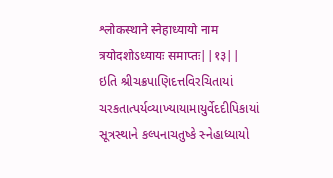श्लोकस्थाने स्नेहाध्यायो नाम त्रयोदशोऽध्यायः समाप्तः||१३||
ઇતિ શ્રીચક્રપાણિદત્તવિરચિતાયાં ચરકતાત્પર્યવ્યાખ્યાયામાયુર્વેદદીપિકાયાં સૂત્રસ્થાને કલ્પનાચતુષ્કે સ્નેહાધ્યાયો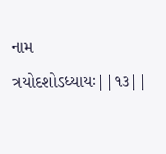નામ ત્રયોદશોઽધ્યાયઃ||૧૩||